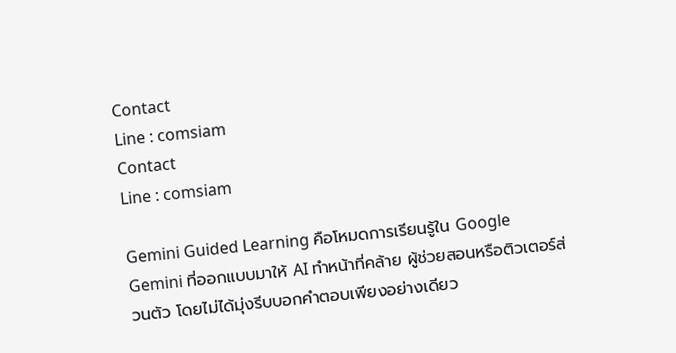Contact
Line : comsiam
Contact
Line : comsiam

Gemini Guided Learning คือโหมดการเรียนรู้ใน Google Gemini ที่ออกแบบมาให้ AI ทำหน้าที่คล้าย ผู้ช่วยสอนหรือติวเตอร์ส่วนตัว โดยไม่ได้มุ่งรีบบอกคำตอบเพียงอย่างเดียว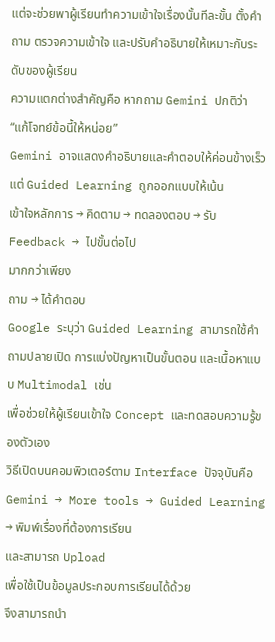แต่จะช่วยพาผู้เรียนทำความเข้าใจเรื่องนั้นทีละขั้น ตั้งคำถาม ตรวจความเข้าใจ และปรับคำอธิบายให้เหมาะกับระดับของผู้เรียน
ความแตกต่างสำคัญคือ หากถาม Gemini ปกติว่า
“แก้โจทย์ข้อนี้ให้หน่อย”
Gemini อาจแสดงคำอธิบายและคำตอบให้ค่อนข้างเร็ว
แต่ Guided Learning ถูกออกแบบให้เน้น
เข้าใจหลักการ → คิดตาม → ทดลองตอบ → รับ Feedback → ไปขั้นต่อไป
มากกว่าเพียง
ถาม → ได้คำตอบ
Google ระบุว่า Guided Learning สามารถใช้คำถามปลายเปิด การแบ่งปัญหาเป็นขั้นตอน และเนื้อหาแบบ Multimodal เช่น
เพื่อช่วยให้ผู้เรียนเข้าใจ Concept และทดสอบความรู้ของตัวเอง
วิธีเปิดบนคอมพิวเตอร์ตาม Interface ปัจจุบันคือ
Gemini → More tools → Guided Learning → พิมพ์เรื่องที่ต้องการเรียน
และสามารถ Upload
เพื่อใช้เป็นข้อมูลประกอบการเรียนได้ด้วย
จึงสามารถนำ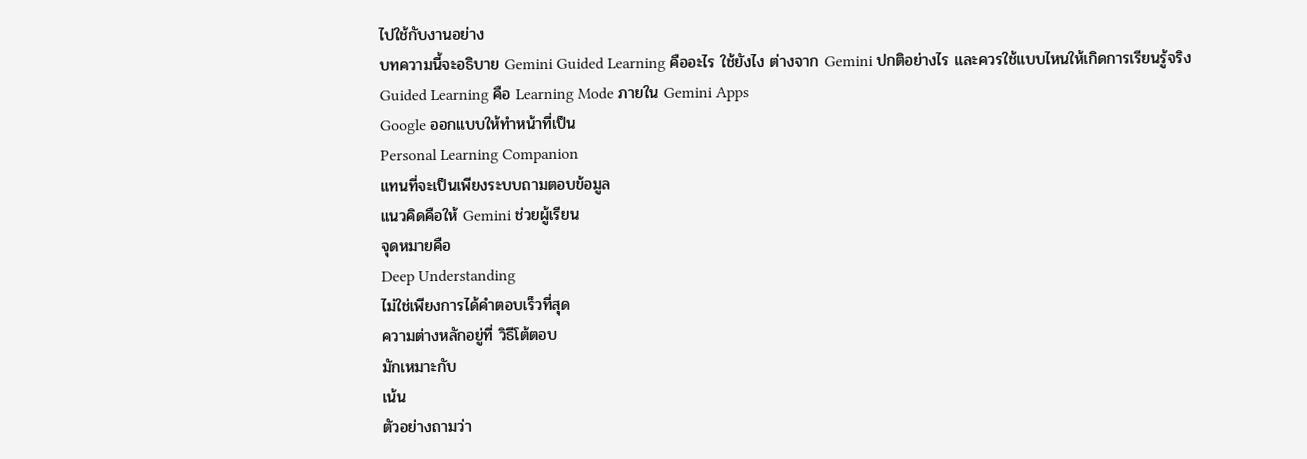ไปใช้กับงานอย่าง
บทความนี้จะอธิบาย Gemini Guided Learning คืออะไร ใช้ยังไง ต่างจาก Gemini ปกติอย่างไร และควรใช้แบบไหนให้เกิดการเรียนรู้จริง
Guided Learning คือ Learning Mode ภายใน Gemini Apps
Google ออกแบบให้ทำหน้าที่เป็น
Personal Learning Companion
แทนที่จะเป็นเพียงระบบถามตอบข้อมูล
แนวคิดคือให้ Gemini ช่วยผู้เรียน
จุดหมายคือ
Deep Understanding
ไม่ใช่เพียงการได้คำตอบเร็วที่สุด
ความต่างหลักอยู่ที่ วิธีโต้ตอบ
มักเหมาะกับ
เน้น
ตัวอย่างถามว่า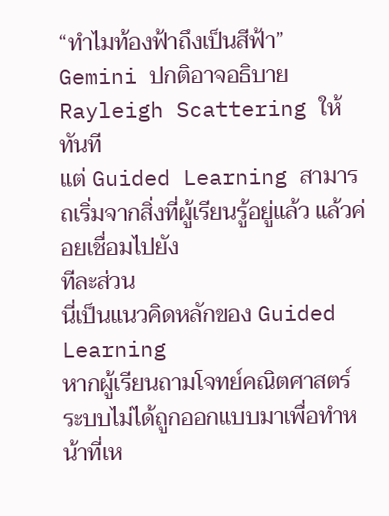“ทำไมท้องฟ้าถึงเป็นสีฟ้า”
Gemini ปกติอาจอธิบาย Rayleigh Scattering ให้ทันที
แต่ Guided Learning สามารถเริ่มจากสิ่งที่ผู้เรียนรู้อยู่แล้ว แล้วค่อยเชื่อมไปยัง
ทีละส่วน
นี่เป็นแนวคิดหลักของ Guided Learning
หากผู้เรียนถามโจทย์คณิตศาสตร์
ระบบไม่ได้ถูกออกแบบมาเพื่อทำหน้าที่เห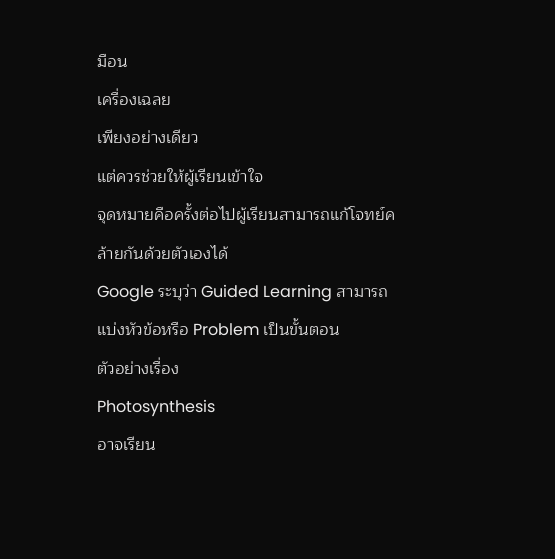มือน
เครื่องเฉลย
เพียงอย่างเดียว
แต่ควรช่วยให้ผู้เรียนเข้าใจ
จุดหมายคือครั้งต่อไปผู้เรียนสามารถแก้โจทย์คล้ายกันด้วยตัวเองได้
Google ระบุว่า Guided Learning สามารถแบ่งหัวข้อหรือ Problem เป็นขั้นตอน
ตัวอย่างเรื่อง
Photosynthesis
อาจเรียน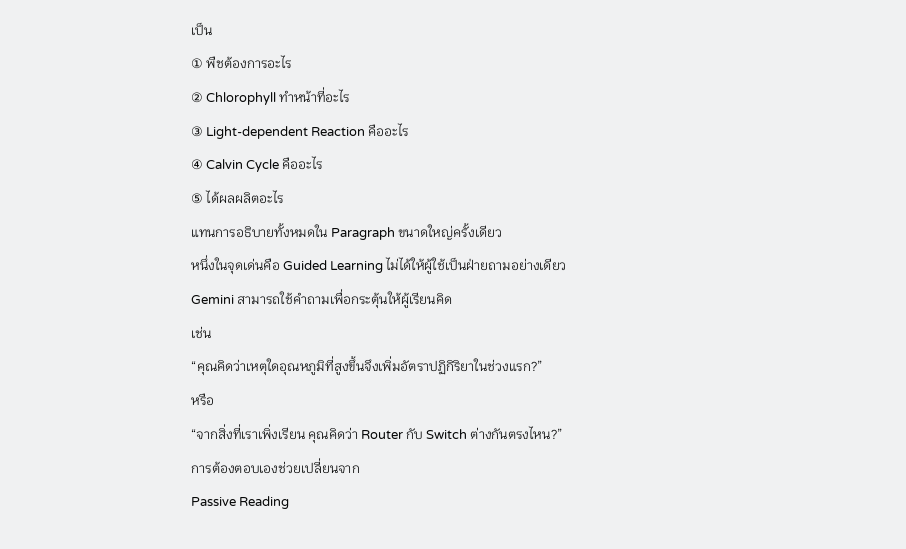เป็น
① พืชต้องการอะไร
② Chlorophyll ทำหน้าที่อะไร
③ Light-dependent Reaction คืออะไร
④ Calvin Cycle คืออะไร
⑤ ได้ผลผลิตอะไร
แทนการอธิบายทั้งหมดใน Paragraph ขนาดใหญ่ครั้งเดียว
หนึ่งในจุดเด่นคือ Guided Learning ไม่ได้ให้ผู้ใช้เป็นฝ่ายถามอย่างเดียว
Gemini สามารถใช้คำถามเพื่อกระตุ้นให้ผู้เรียนคิด
เช่น
“คุณคิดว่าเหตุใดอุณหภูมิที่สูงขึ้นจึงเพิ่มอัตราปฏิกิริยาในช่วงแรก?”
หรือ
“จากสิ่งที่เราเพิ่งเรียน คุณคิดว่า Router กับ Switch ต่างกันตรงไหน?”
การต้องตอบเองช่วยเปลี่ยนจาก
Passive Reading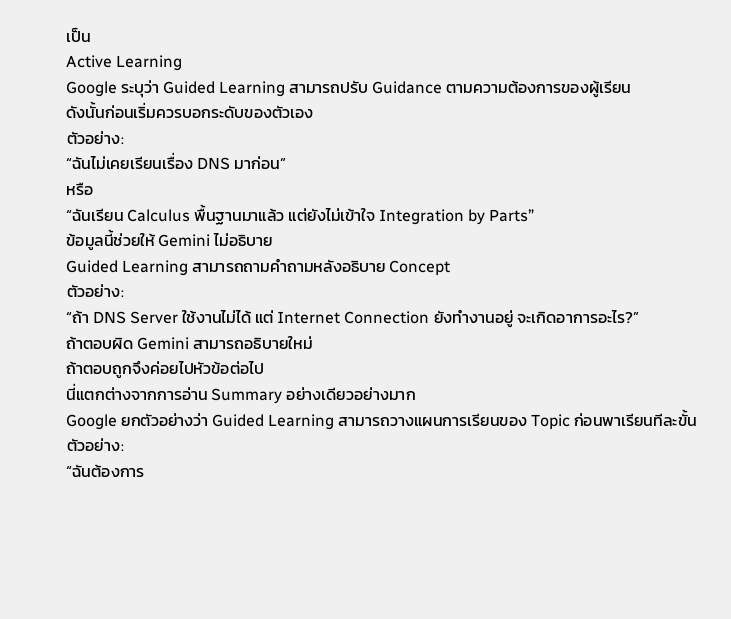เป็น
Active Learning
Google ระบุว่า Guided Learning สามารถปรับ Guidance ตามความต้องการของผู้เรียน
ดังนั้นก่อนเริ่มควรบอกระดับของตัวเอง
ตัวอย่าง:
“ฉันไม่เคยเรียนเรื่อง DNS มาก่อน”
หรือ
“ฉันเรียน Calculus พื้นฐานมาแล้ว แต่ยังไม่เข้าใจ Integration by Parts”
ข้อมูลนี้ช่วยให้ Gemini ไม่อธิบาย
Guided Learning สามารถถามคำถามหลังอธิบาย Concept
ตัวอย่าง:
“ถ้า DNS Server ใช้งานไม่ได้ แต่ Internet Connection ยังทำงานอยู่ จะเกิดอาการอะไร?”
ถ้าตอบผิด Gemini สามารถอธิบายใหม่
ถ้าตอบถูกจึงค่อยไปหัวข้อต่อไป
นี่แตกต่างจากการอ่าน Summary อย่างเดียวอย่างมาก
Google ยกตัวอย่างว่า Guided Learning สามารถวางแผนการเรียนของ Topic ก่อนพาเรียนทีละขั้น
ตัวอย่าง:
“ฉันต้องการ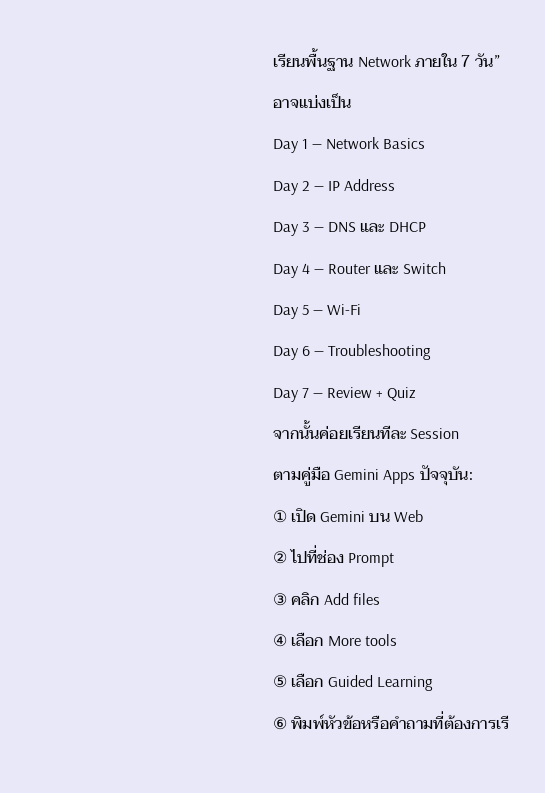เรียนพื้นฐาน Network ภายใน 7 วัน”
อาจแบ่งเป็น
Day 1 — Network Basics
Day 2 — IP Address
Day 3 — DNS และ DHCP
Day 4 — Router และ Switch
Day 5 — Wi-Fi
Day 6 — Troubleshooting
Day 7 — Review + Quiz
จากนั้นค่อยเรียนทีละ Session
ตามคู่มือ Gemini Apps ปัจจุบัน:
① เปิด Gemini บน Web
② ไปที่ช่อง Prompt
③ คลิก Add files
④ เลือก More tools
⑤ เลือก Guided Learning
⑥ พิมพ์หัวข้อหรือคำถามที่ต้องการเรี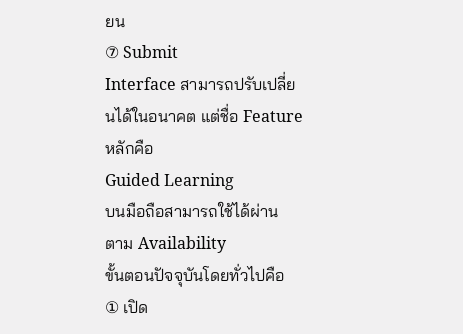ยน
⑦ Submit
Interface สามารถปรับเปลี่ยนได้ในอนาคต แต่ชื่อ Feature หลักคือ
Guided Learning
บนมือถือสามารถใช้ได้ผ่าน
ตาม Availability
ขั้นตอนปัจจุบันโดยทั่วไปคือ
① เปิด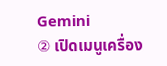Gemini
② เปิดเมนูเครื่อง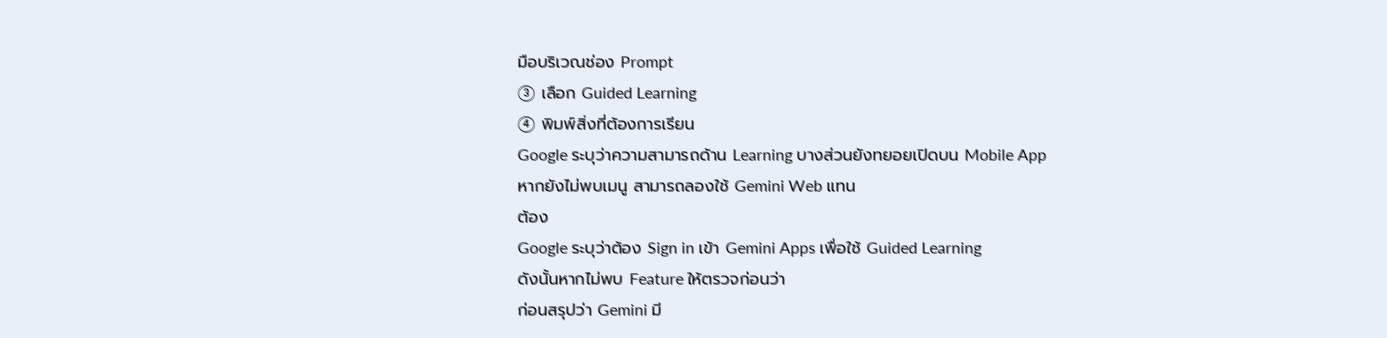มือบริเวณช่อง Prompt
③ เลือก Guided Learning
④ พิมพ์สิ่งที่ต้องการเรียน
Google ระบุว่าความสามารถด้าน Learning บางส่วนยังทยอยเปิดบน Mobile App
หากยังไม่พบเมนู สามารถลองใช้ Gemini Web แทน
ต้อง
Google ระบุว่าต้อง Sign in เข้า Gemini Apps เพื่อใช้ Guided Learning
ดังนั้นหากไม่พบ Feature ให้ตรวจก่อนว่า
ก่อนสรุปว่า Gemini มี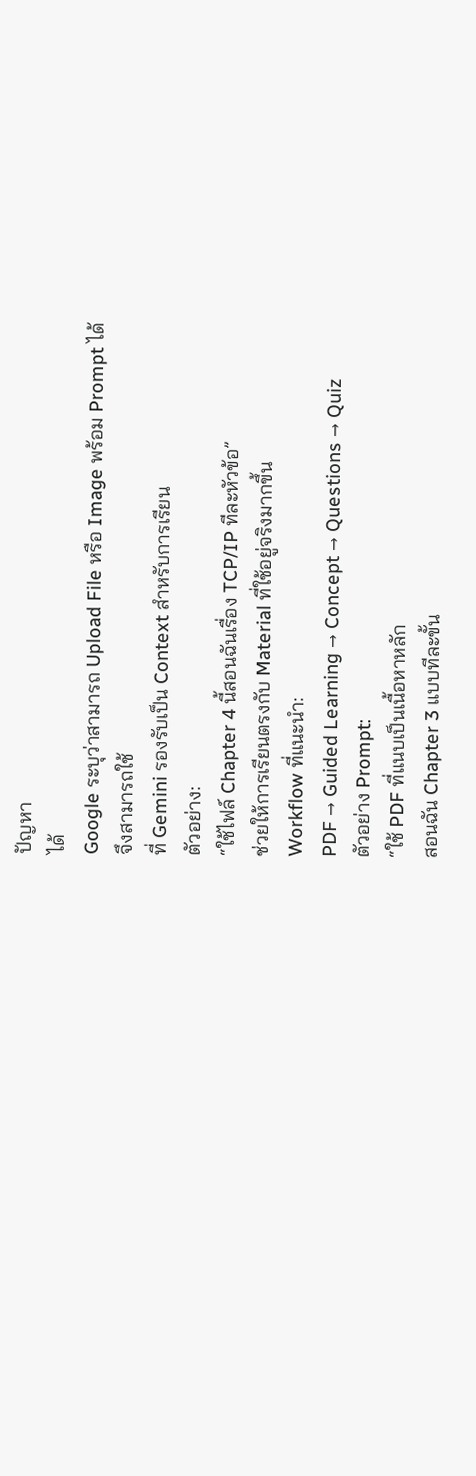ปัญหา
ได้
Google ระบุว่าสามารถ Upload File หรือ Image พร้อม Prompt ได้
จึงสามารถใช้
ที่ Gemini รองรับเป็น Context สำหรับการเรียน
ตัวอย่าง:
“ใช้ไฟล์ Chapter 4 นี้สอนฉันเรื่อง TCP/IP ทีละหัวข้อ”
ช่วยให้การเรียนตรงกับ Material ที่ใช้อยู่จริงมากขึ้น
Workflow ที่แนะนำ:
PDF → Guided Learning → Concept → Questions → Quiz
ตัวอย่าง Prompt:
“ใช้ PDF ที่แนบเป็นเนื้อหาหลัก
สอนฉัน Chapter 3 แบบทีละขั้น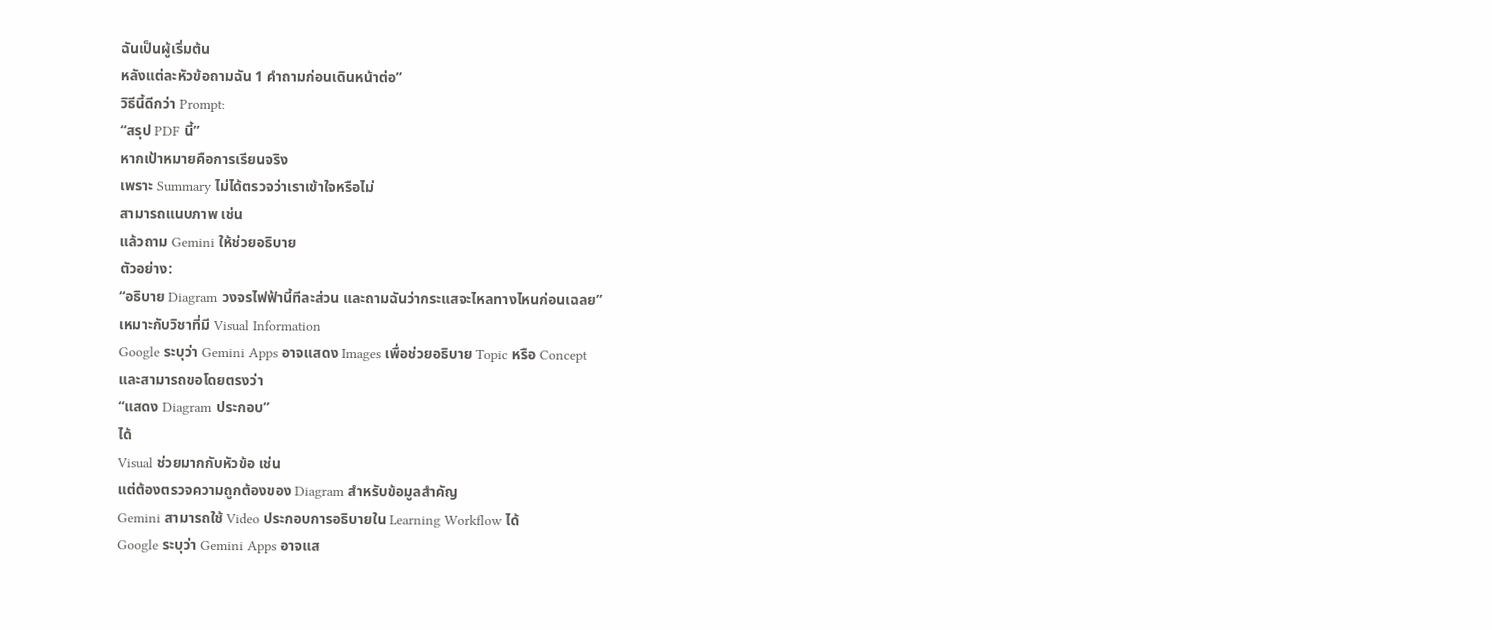ฉันเป็นผู้เริ่มต้น
หลังแต่ละหัวข้อถามฉัน 1 คำถามก่อนเดินหน้าต่อ”
วิธีนี้ดีกว่า Prompt:
“สรุป PDF นี้”
หากเป้าหมายคือการเรียนจริง
เพราะ Summary ไม่ได้ตรวจว่าเราเข้าใจหรือไม่
สามารถแนบภาพ เช่น
แล้วถาม Gemini ให้ช่วยอธิบาย
ตัวอย่าง:
“อธิบาย Diagram วงจรไฟฟ้านี้ทีละส่วน และถามฉันว่ากระแสจะไหลทางไหนก่อนเฉลย”
เหมาะกับวิชาที่มี Visual Information
Google ระบุว่า Gemini Apps อาจแสดง Images เพื่อช่วยอธิบาย Topic หรือ Concept
และสามารถขอโดยตรงว่า
“แสดง Diagram ประกอบ”
ได้
Visual ช่วยมากกับหัวข้อ เช่น
แต่ต้องตรวจความถูกต้องของ Diagram สำหรับข้อมูลสำคัญ
Gemini สามารถใช้ Video ประกอบการอธิบายใน Learning Workflow ได้
Google ระบุว่า Gemini Apps อาจแส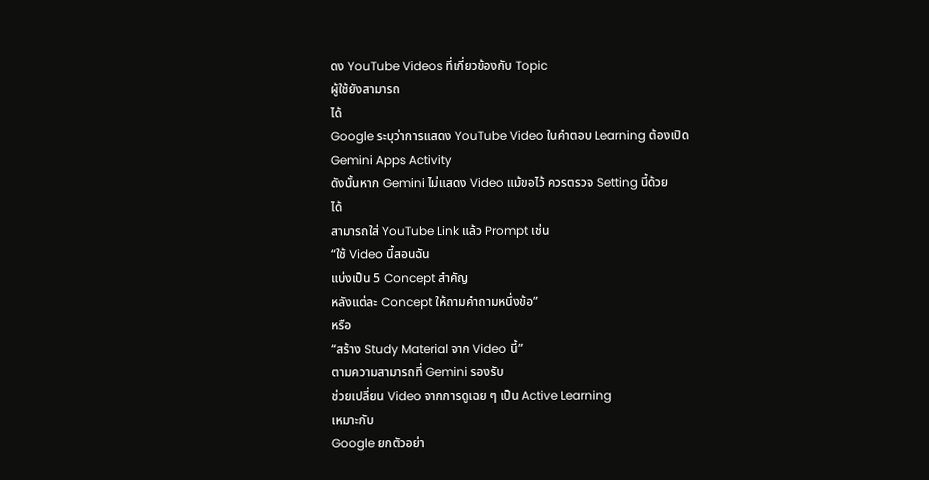ดง YouTube Videos ที่เกี่ยวข้องกับ Topic
ผู้ใช้ยังสามารถ
ได้
Google ระบุว่าการแสดง YouTube Video ในคำตอบ Learning ต้องเปิด
Gemini Apps Activity
ดังนั้นหาก Gemini ไม่แสดง Video แม้ขอไว้ ควรตรวจ Setting นี้ด้วย
ได้
สามารถใส่ YouTube Link แล้ว Prompt เช่น
“ใช้ Video นี้สอนฉัน
แบ่งเป็น 5 Concept สำคัญ
หลังแต่ละ Concept ให้ถามคำถามหนึ่งข้อ”
หรือ
“สร้าง Study Material จาก Video นี้”
ตามความสามารถที่ Gemini รองรับ
ช่วยเปลี่ยน Video จากการดูเฉย ๆ เป็น Active Learning
เหมาะกับ
Google ยกตัวอย่า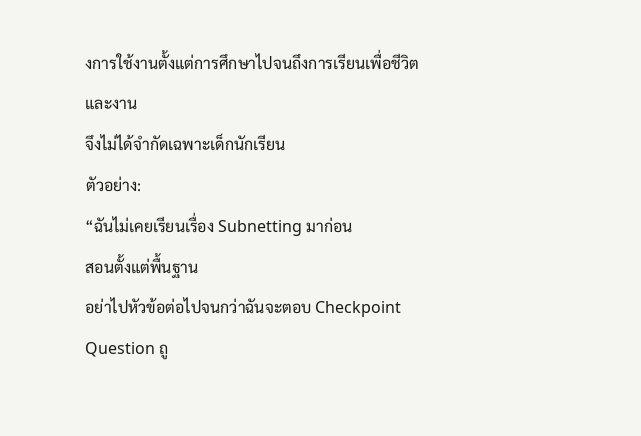งการใช้งานตั้งแต่การศึกษาไปจนถึงการเรียนเพื่อชีวิตและงาน
จึงไม่ได้จำกัดเฉพาะเด็กนักเรียน
ตัวอย่าง:
“ฉันไม่เคยเรียนเรื่อง Subnetting มาก่อน
สอนตั้งแต่พื้นฐาน
อย่าไปหัวข้อต่อไปจนกว่าฉันจะตอบ Checkpoint Question ถู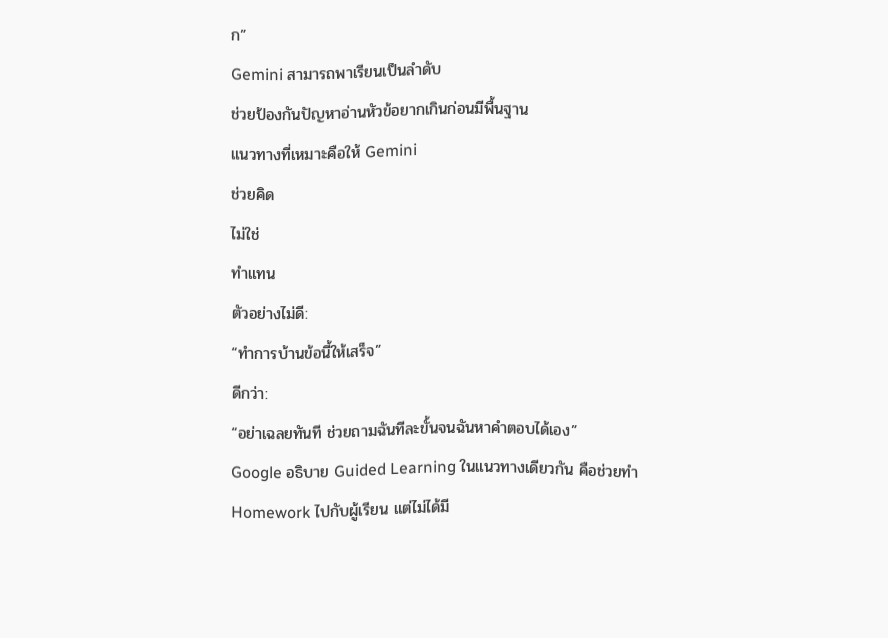ก”
Gemini สามารถพาเรียนเป็นลำดับ
ช่วยป้องกันปัญหาอ่านหัวข้อยากเกินก่อนมีพื้นฐาน
แนวทางที่เหมาะคือให้ Gemini
ช่วยคิด
ไม่ใช่
ทำแทน
ตัวอย่างไม่ดี:
“ทำการบ้านข้อนี้ให้เสร็จ”
ดีกว่า:
“อย่าเฉลยทันที ช่วยถามฉันทีละขั้นจนฉันหาคำตอบได้เอง”
Google อธิบาย Guided Learning ในแนวทางเดียวกัน คือช่วยทำ Homework ไปกับผู้เรียน แต่ไม่ได้มี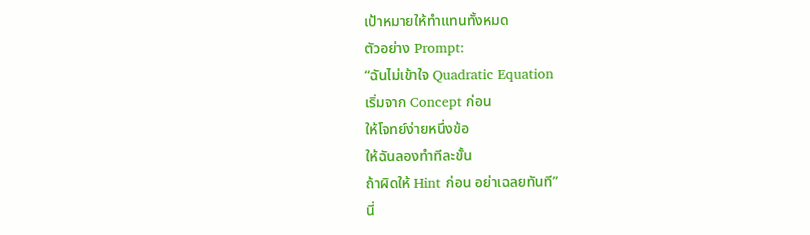เป้าหมายให้ทำแทนทั้งหมด
ตัวอย่าง Prompt:
“ฉันไม่เข้าใจ Quadratic Equation
เริ่มจาก Concept ก่อน
ให้โจทย์ง่ายหนึ่งข้อ
ให้ฉันลองทำทีละขั้น
ถ้าผิดให้ Hint ก่อน อย่าเฉลยทันที”
นี่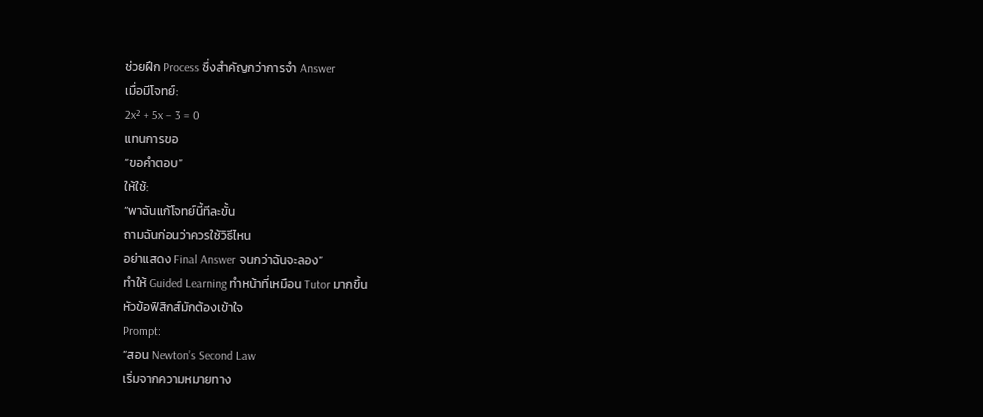ช่วยฝึก Process ซึ่งสำคัญกว่าการจำ Answer
เมื่อมีโจทย์:
2x² + 5x – 3 = 0
แทนการขอ
“ขอคำตอบ”
ให้ใช้:
“พาฉันแก้โจทย์นี้ทีละขั้น
ถามฉันก่อนว่าควรใช้วิธีไหน
อย่าแสดง Final Answer จนกว่าฉันจะลอง”
ทำให้ Guided Learning ทำหน้าที่เหมือน Tutor มากขึ้น
หัวข้อฟิสิกส์มักต้องเข้าใจ
Prompt:
“สอน Newton’s Second Law
เริ่มจากความหมายทาง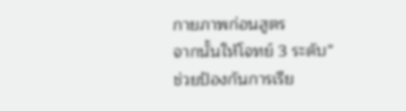กายภาพก่อนสูตร
จากนั้นให้โจทย์ 3 ระดับ”
ช่วยป้องกันการเรีย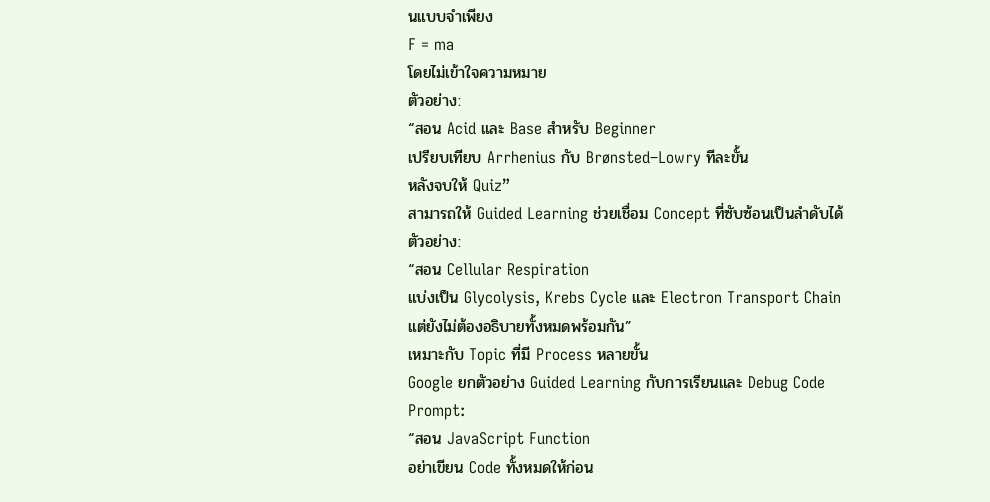นแบบจำเพียง
F = ma
โดยไม่เข้าใจความหมาย
ตัวอย่าง:
“สอน Acid และ Base สำหรับ Beginner
เปรียบเทียบ Arrhenius กับ Brønsted–Lowry ทีละขั้น
หลังจบให้ Quiz”
สามารถให้ Guided Learning ช่วยเชื่อม Concept ที่ซับซ้อนเป็นลำดับได้
ตัวอย่าง:
“สอน Cellular Respiration
แบ่งเป็น Glycolysis, Krebs Cycle และ Electron Transport Chain
แต่ยังไม่ต้องอธิบายทั้งหมดพร้อมกัน”
เหมาะกับ Topic ที่มี Process หลายขั้น
Google ยกตัวอย่าง Guided Learning กับการเรียนและ Debug Code
Prompt:
“สอน JavaScript Function
อย่าเขียน Code ทั้งหมดให้ก่อน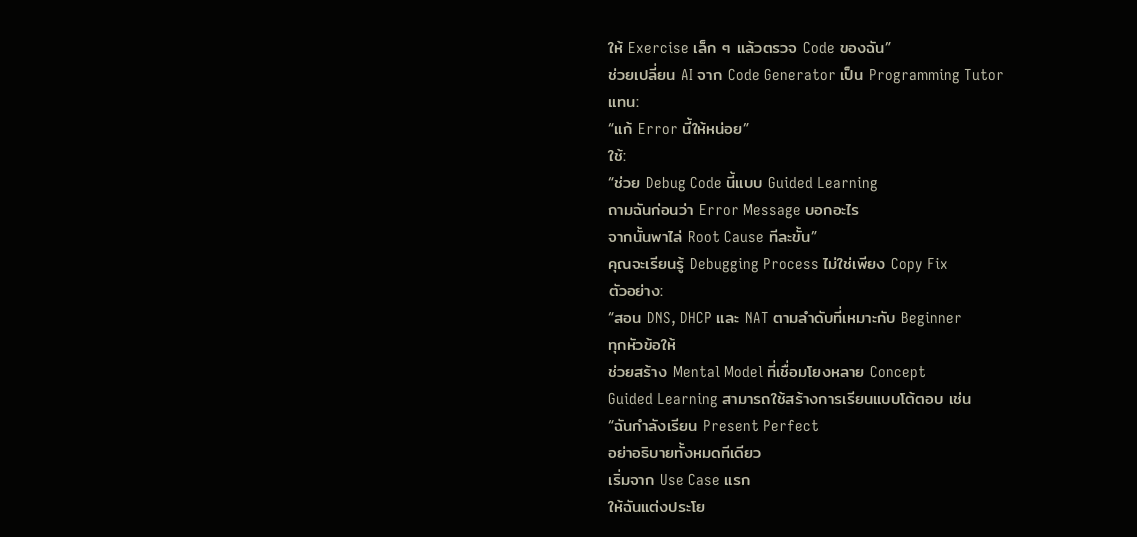ให้ Exercise เล็ก ๆ แล้วตรวจ Code ของฉัน”
ช่วยเปลี่ยน AI จาก Code Generator เป็น Programming Tutor
แทน:
“แก้ Error นี้ให้หน่อย”
ใช้:
“ช่วย Debug Code นี้แบบ Guided Learning
ถามฉันก่อนว่า Error Message บอกอะไร
จากนั้นพาไล่ Root Cause ทีละขั้น”
คุณจะเรียนรู้ Debugging Process ไม่ใช่เพียง Copy Fix
ตัวอย่าง:
“สอน DNS, DHCP และ NAT ตามลำดับที่เหมาะกับ Beginner
ทุกหัวข้อให้
ช่วยสร้าง Mental Model ที่เชื่อมโยงหลาย Concept
Guided Learning สามารถใช้สร้างการเรียนแบบโต้ตอบ เช่น
“ฉันกำลังเรียน Present Perfect
อย่าอธิบายทั้งหมดทีเดียว
เริ่มจาก Use Case แรก
ให้ฉันแต่งประโย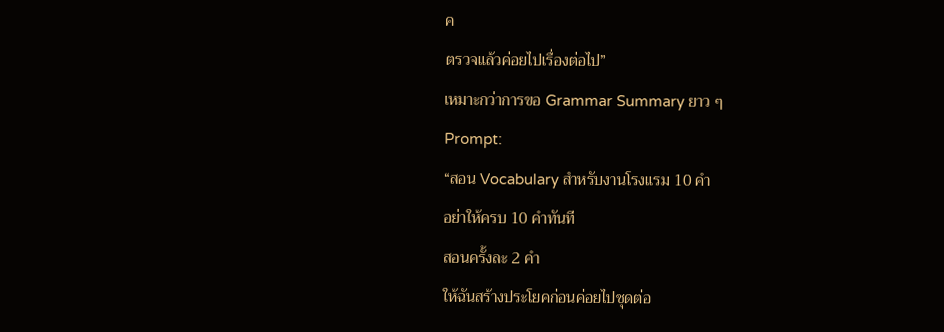ค
ตรวจแล้วค่อยไปเรื่องต่อไป”
เหมาะกว่าการขอ Grammar Summary ยาว ๆ
Prompt:
“สอน Vocabulary สำหรับงานโรงแรม 10 คำ
อย่าให้ครบ 10 คำทันที
สอนครั้งละ 2 คำ
ให้ฉันสร้างประโยคก่อนค่อยไปชุดต่อ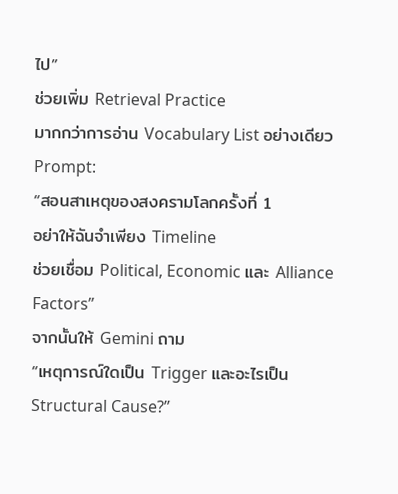ไป”
ช่วยเพิ่ม Retrieval Practice
มากกว่าการอ่าน Vocabulary List อย่างเดียว
Prompt:
“สอนสาเหตุของสงครามโลกครั้งที่ 1
อย่าให้ฉันจำเพียง Timeline
ช่วยเชื่อม Political, Economic และ Alliance Factors”
จากนั้นให้ Gemini ถาม
“เหตุการณ์ใดเป็น Trigger และอะไรเป็น Structural Cause?”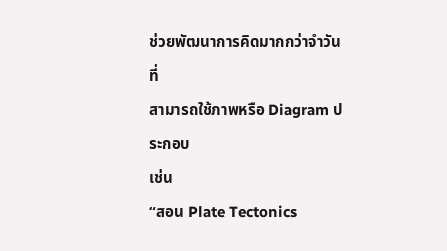ช่วยพัฒนาการคิดมากกว่าจำวันที่
สามารถใช้ภาพหรือ Diagram ประกอบ
เช่น
“สอน Plate Tectonics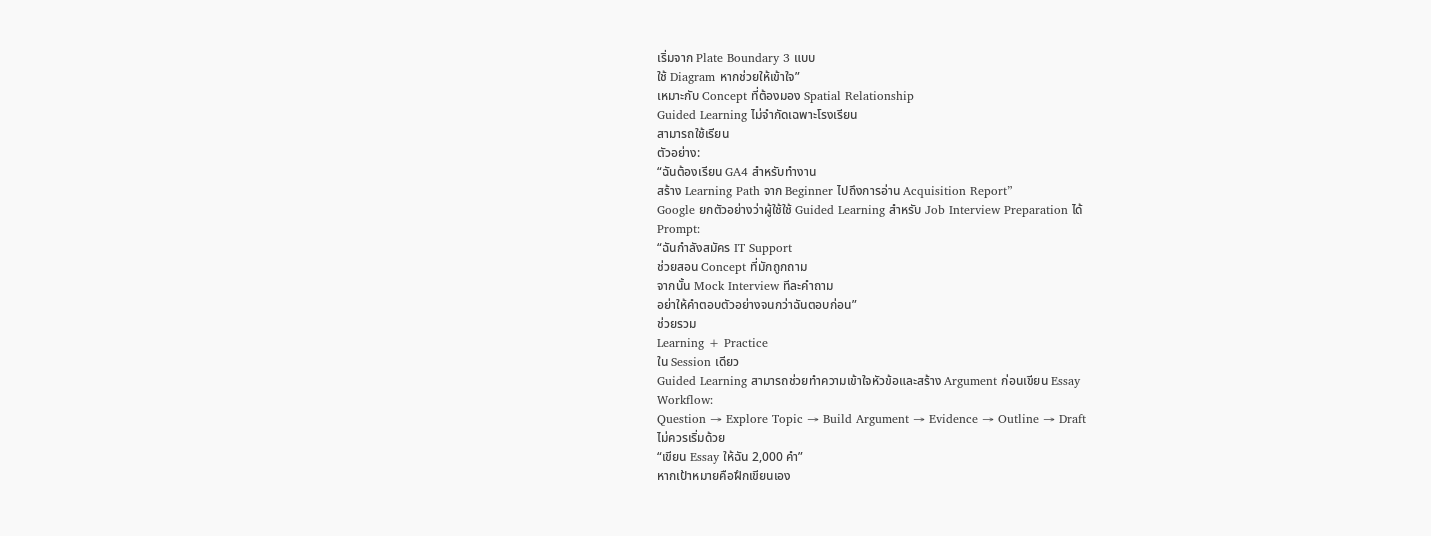เริ่มจาก Plate Boundary 3 แบบ
ใช้ Diagram หากช่วยให้เข้าใจ”
เหมาะกับ Concept ที่ต้องมอง Spatial Relationship
Guided Learning ไม่จำกัดเฉพาะโรงเรียน
สามารถใช้เรียน
ตัวอย่าง:
“ฉันต้องเรียน GA4 สำหรับทำงาน
สร้าง Learning Path จาก Beginner ไปถึงการอ่าน Acquisition Report”
Google ยกตัวอย่างว่าผู้ใช้ใช้ Guided Learning สำหรับ Job Interview Preparation ได้
Prompt:
“ฉันกำลังสมัคร IT Support
ช่วยสอน Concept ที่มักถูกถาม
จากนั้น Mock Interview ทีละคำถาม
อย่าให้คำตอบตัวอย่างจนกว่าฉันตอบก่อน”
ช่วยรวม
Learning + Practice
ใน Session เดียว
Guided Learning สามารถช่วยทำความเข้าใจหัวข้อและสร้าง Argument ก่อนเขียน Essay
Workflow:
Question → Explore Topic → Build Argument → Evidence → Outline → Draft
ไม่ควรเริ่มด้วย
“เขียน Essay ให้ฉัน 2,000 คำ”
หากเป้าหมายคือฝึกเขียนเอง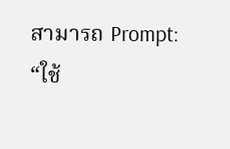สามารถ Prompt:
“ใช้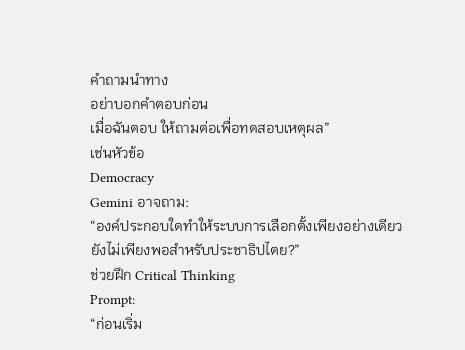คำถามนำทาง
อย่าบอกคำตอบก่อน
เมื่อฉันตอบ ให้ถามต่อเพื่อทดสอบเหตุผล”
เช่นหัวข้อ
Democracy
Gemini อาจถาม:
“องค์ประกอบใดทำให้ระบบการเลือกตั้งเพียงอย่างเดียวยังไม่เพียงพอสำหรับประชาธิปไตย?”
ช่วยฝึก Critical Thinking
Prompt:
“ก่อนเริ่ม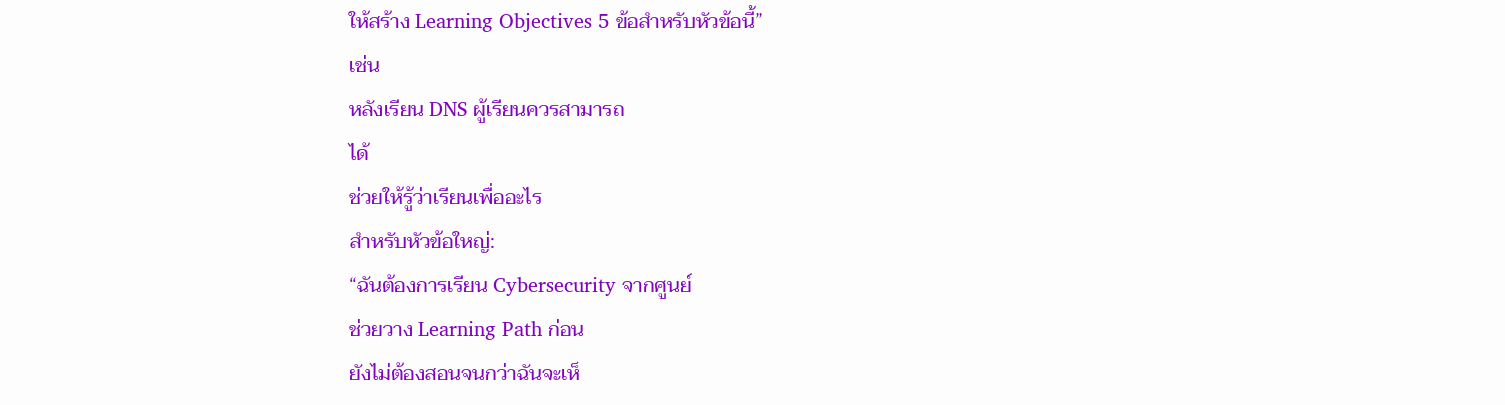ให้สร้าง Learning Objectives 5 ข้อสำหรับหัวข้อนี้”
เช่น
หลังเรียน DNS ผู้เรียนควรสามารถ
ได้
ช่วยให้รู้ว่าเรียนเพื่ออะไร
สำหรับหัวข้อใหญ่:
“ฉันต้องการเรียน Cybersecurity จากศูนย์
ช่วยวาง Learning Path ก่อน
ยังไม่ต้องสอนจนกว่าฉันจะเห็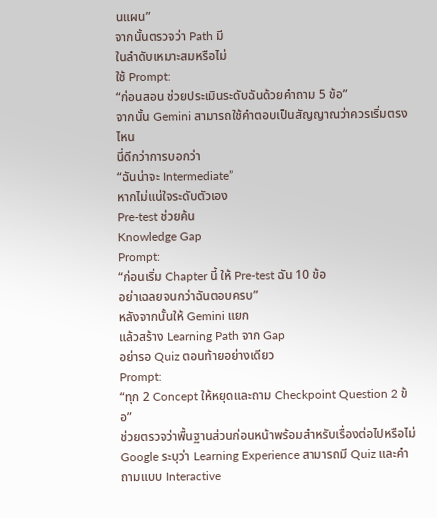นแผน”
จากนั้นตรวจว่า Path มี
ในลำดับเหมาะสมหรือไม่
ใช้ Prompt:
“ก่อนสอน ช่วยประเมินระดับฉันด้วยคำถาม 5 ข้อ”
จากนั้น Gemini สามารถใช้คำตอบเป็นสัญญาณว่าควรเริ่มตรงไหน
นี่ดีกว่าการบอกว่า
“ฉันน่าจะ Intermediate”
หากไม่แน่ใจระดับตัวเอง
Pre-test ช่วยค้น
Knowledge Gap
Prompt:
“ก่อนเริ่ม Chapter นี้ ให้ Pre-test ฉัน 10 ข้อ
อย่าเฉลยจนกว่าฉันตอบครบ”
หลังจากนั้นให้ Gemini แยก
แล้วสร้าง Learning Path จาก Gap
อย่ารอ Quiz ตอนท้ายอย่างเดียว
Prompt:
“ทุก 2 Concept ให้หยุดและถาม Checkpoint Question 2 ข้อ”
ช่วยตรวจว่าพื้นฐานส่วนก่อนหน้าพร้อมสำหรับเรื่องต่อไปหรือไม่
Google ระบุว่า Learning Experience สามารถมี Quiz และคำถามแบบ Interactive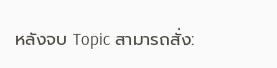หลังจบ Topic สามารถสั่ง: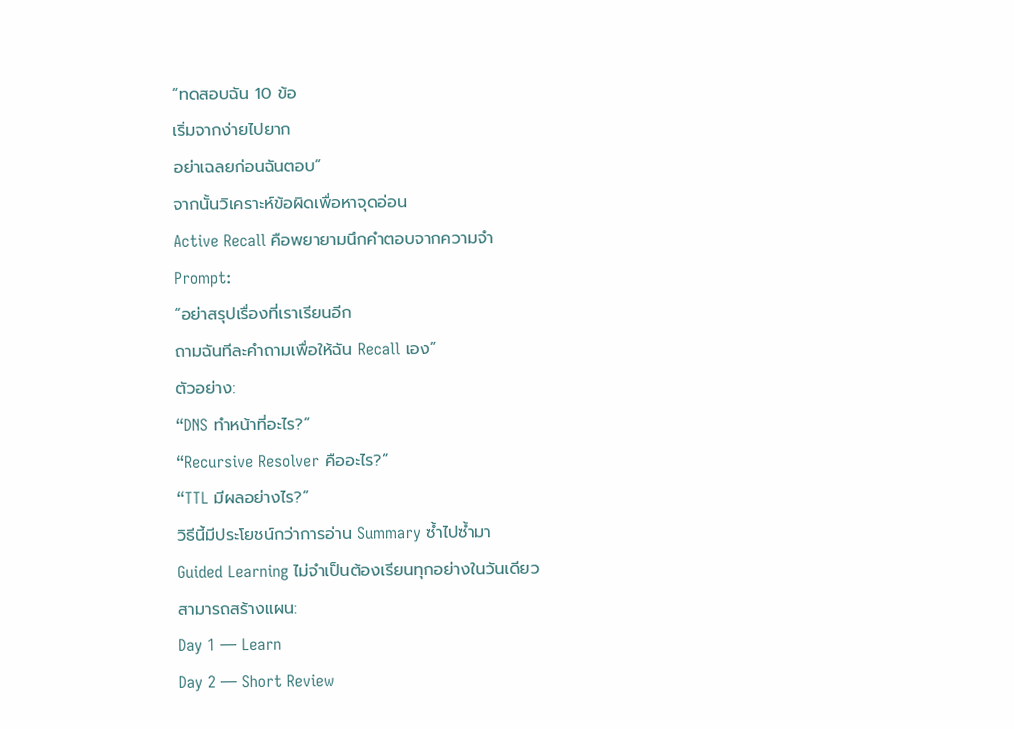“ทดสอบฉัน 10 ข้อ
เริ่มจากง่ายไปยาก
อย่าเฉลยก่อนฉันตอบ”
จากนั้นวิเคราะห์ข้อผิดเพื่อหาจุดอ่อน
Active Recall คือพยายามนึกคำตอบจากความจำ
Prompt:
“อย่าสรุปเรื่องที่เราเรียนอีก
ถามฉันทีละคำถามเพื่อให้ฉัน Recall เอง”
ตัวอย่าง:
“DNS ทำหน้าที่อะไร?”
“Recursive Resolver คืออะไร?”
“TTL มีผลอย่างไร?”
วิธีนี้มีประโยชน์กว่าการอ่าน Summary ซ้ำไปซ้ำมา
Guided Learning ไม่จำเป็นต้องเรียนทุกอย่างในวันเดียว
สามารถสร้างแผน:
Day 1 — Learn
Day 2 — Short Review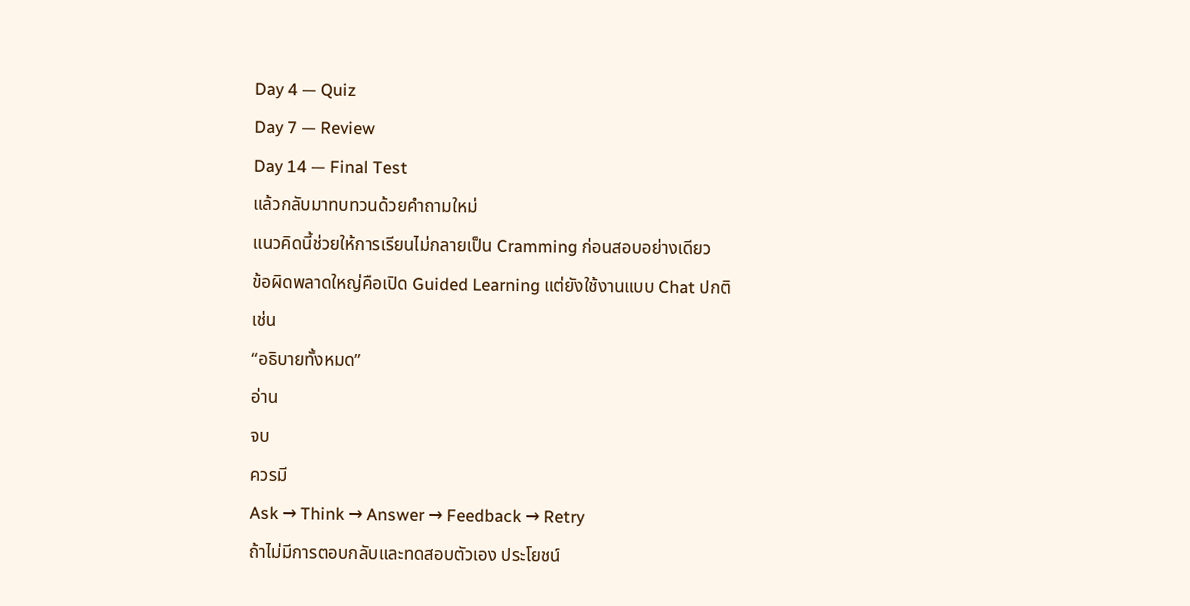Day 4 — Quiz
Day 7 — Review
Day 14 — Final Test
แล้วกลับมาทบทวนด้วยคำถามใหม่
แนวคิดนี้ช่วยให้การเรียนไม่กลายเป็น Cramming ก่อนสอบอย่างเดียว
ข้อผิดพลาดใหญ่คือเปิด Guided Learning แต่ยังใช้งานแบบ Chat ปกติ
เช่น
“อธิบายทั้งหมด”
อ่าน
จบ
ควรมี
Ask → Think → Answer → Feedback → Retry
ถ้าไม่มีการตอบกลับและทดสอบตัวเอง ประโยชน์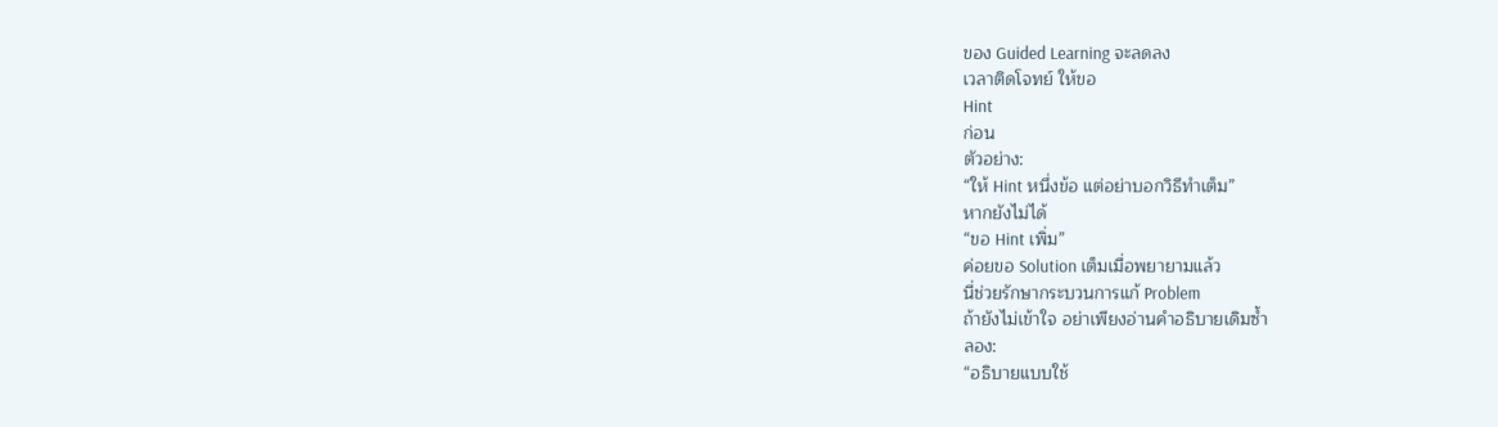ของ Guided Learning จะลดลง
เวลาติดโจทย์ ให้ขอ
Hint
ก่อน
ตัวอย่าง:
“ให้ Hint หนึ่งข้อ แต่อย่าบอกวิธีทำเต็ม”
หากยังไม่ได้
“ขอ Hint เพิ่ม”
ค่อยขอ Solution เต็มเมื่อพยายามแล้ว
นี่ช่วยรักษากระบวนการแก้ Problem
ถ้ายังไม่เข้าใจ อย่าเพียงอ่านคำอธิบายเดิมซ้ำ
ลอง:
“อธิบายแบบใช้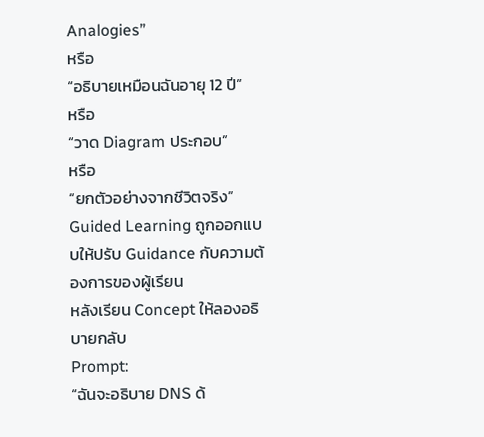Analogies”
หรือ
“อธิบายเหมือนฉันอายุ 12 ปี”
หรือ
“วาด Diagram ประกอบ”
หรือ
“ยกตัวอย่างจากชีวิตจริง”
Guided Learning ถูกออกแบบให้ปรับ Guidance กับความต้องการของผู้เรียน
หลังเรียน Concept ให้ลองอธิบายกลับ
Prompt:
“ฉันจะอธิบาย DNS ด้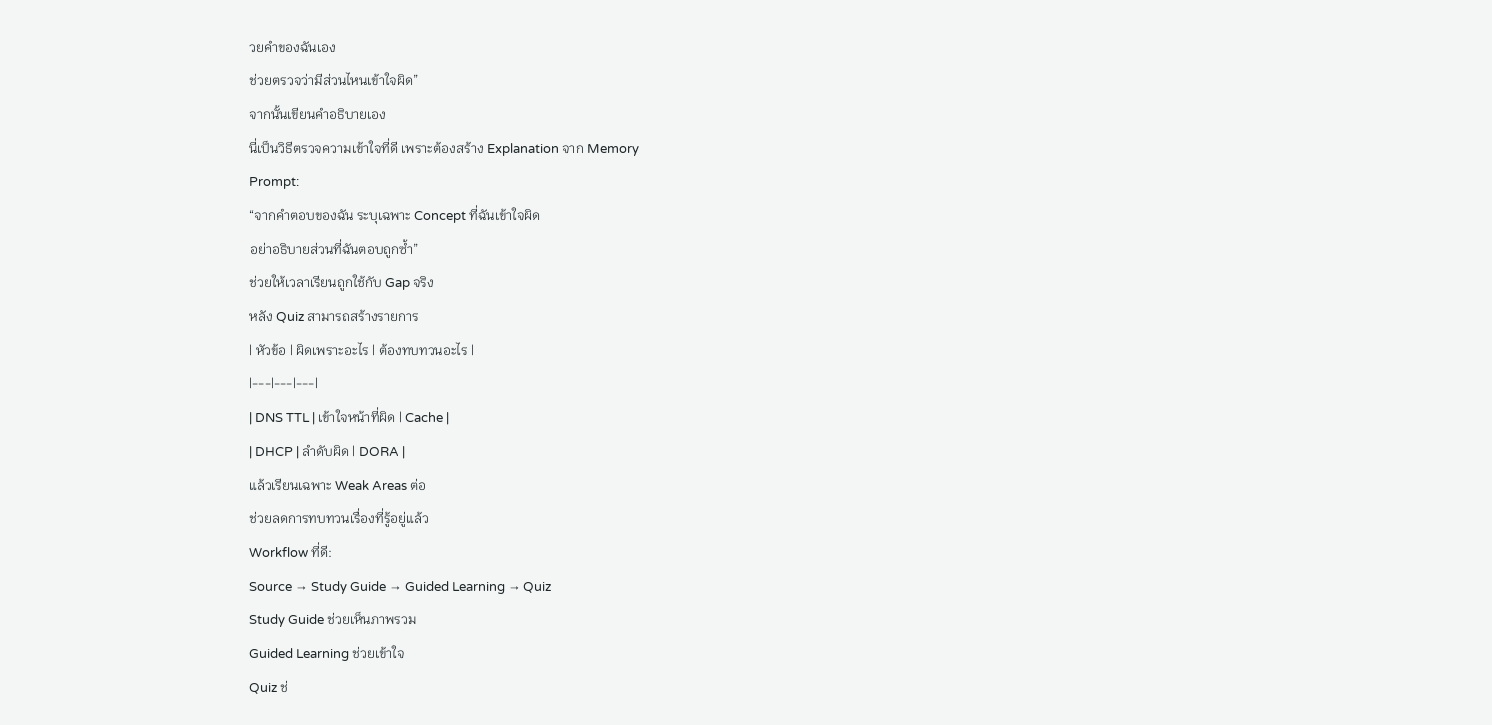วยคำของฉันเอง
ช่วยตรวจว่ามีส่วนไหนเข้าใจผิด”
จากนั้นเขียนคำอธิบายเอง
นี่เป็นวิธีตรวจความเข้าใจที่ดี เพราะต้องสร้าง Explanation จาก Memory
Prompt:
“จากคำตอบของฉัน ระบุเฉพาะ Concept ที่ฉันเข้าใจผิด
อย่าอธิบายส่วนที่ฉันตอบถูกซ้ำ”
ช่วยให้เวลาเรียนถูกใช้กับ Gap จริง
หลัง Quiz สามารถสร้างรายการ
| หัวข้อ | ผิดเพราะอะไร | ต้องทบทวนอะไร |
|---|---|---|
| DNS TTL | เข้าใจหน้าที่ผิด | Cache |
| DHCP | ลำดับผิด | DORA |
แล้วเรียนเฉพาะ Weak Areas ต่อ
ช่วยลดการทบทวนเรื่องที่รู้อยู่แล้ว
Workflow ที่ดี:
Source → Study Guide → Guided Learning → Quiz
Study Guide ช่วยเห็นภาพรวม
Guided Learning ช่วยเข้าใจ
Quiz ช่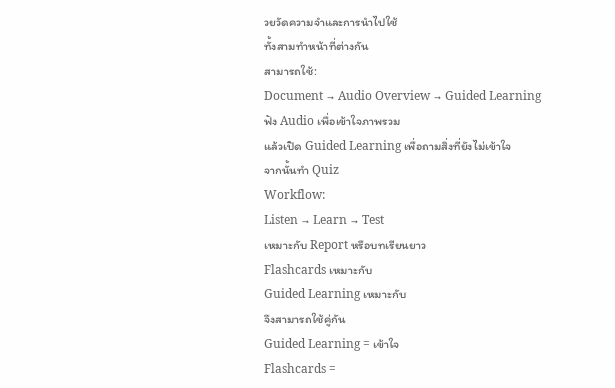วยวัดความจำและการนำไปใช้
ทั้งสามทำหน้าที่ต่างกัน
สามารถใช้:
Document → Audio Overview → Guided Learning
ฟัง Audio เพื่อเข้าใจภาพรวม
แล้วเปิด Guided Learning เพื่อถามสิ่งที่ยังไม่เข้าใจ
จากนั้นทำ Quiz
Workflow:
Listen → Learn → Test
เหมาะกับ Report หรือบทเรียนยาว
Flashcards เหมาะกับ
Guided Learning เหมาะกับ
จึงสามารถใช้คู่กัน
Guided Learning = เข้าใจ
Flashcards =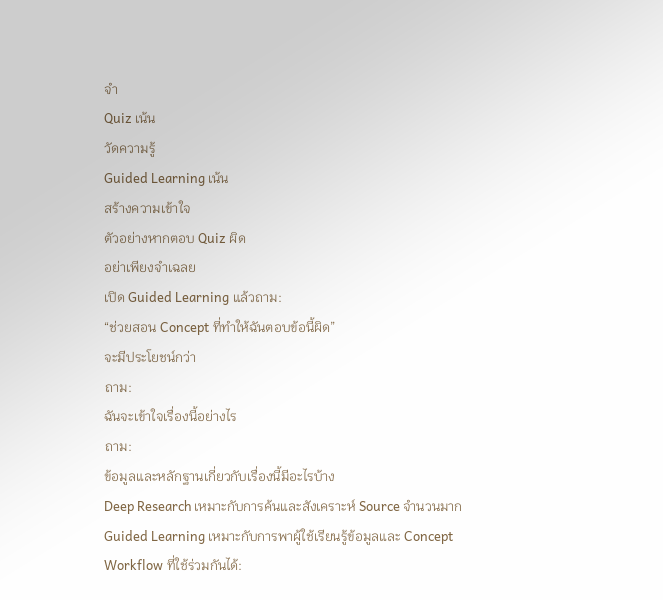จำ
Quiz เน้น
วัดความรู้
Guided Learning เน้น
สร้างความเข้าใจ
ตัวอย่างหากตอบ Quiz ผิด
อย่าเพียงจำเฉลย
เปิด Guided Learning แล้วถาม:
“ช่วยสอน Concept ที่ทำให้ฉันตอบข้อนี้ผิด”
จะมีประโยชน์กว่า
ถาม:
ฉันจะเข้าใจเรื่องนี้อย่างไร
ถาม:
ข้อมูลและหลักฐานเกี่ยวกับเรื่องนี้มีอะไรบ้าง
Deep Research เหมาะกับการค้นและสังเคราะห์ Source จำนวนมาก
Guided Learning เหมาะกับการพาผู้ใช้เรียนรู้ข้อมูลและ Concept
Workflow ที่ใช้ร่วมกันได้: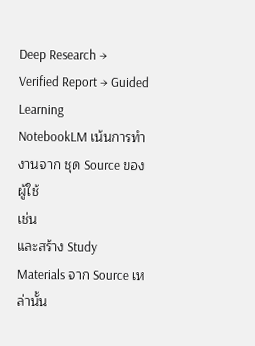Deep Research → Verified Report → Guided Learning
NotebookLM เน้นการทำงานจาก ชุด Source ของผู้ใช้
เช่น
และสร้าง Study Materials จาก Source เหล่านั้น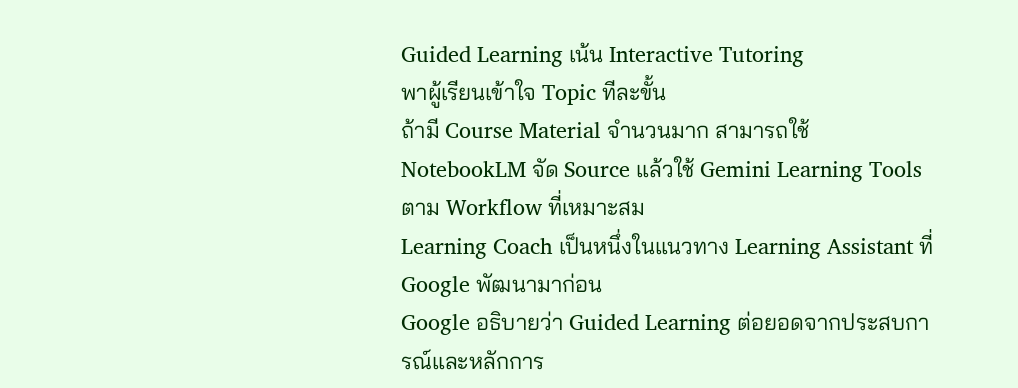Guided Learning เน้น Interactive Tutoring
พาผู้เรียนเข้าใจ Topic ทีละขั้น
ถ้ามี Course Material จำนวนมาก สามารถใช้ NotebookLM จัด Source แล้วใช้ Gemini Learning Tools ตาม Workflow ที่เหมาะสม
Learning Coach เป็นหนึ่งในแนวทาง Learning Assistant ที่ Google พัฒนามาก่อน
Google อธิบายว่า Guided Learning ต่อยอดจากประสบการณ์และหลักการ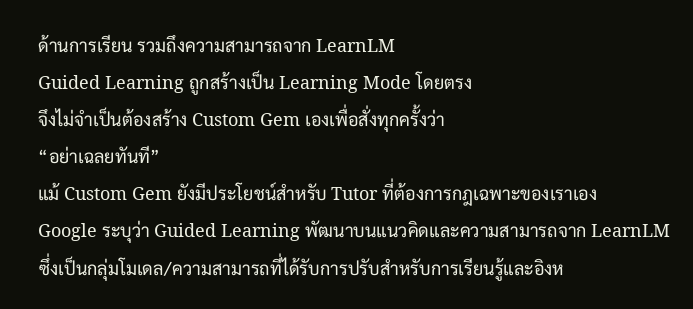ด้านการเรียน รวมถึงความสามารถจาก LearnLM
Guided Learning ถูกสร้างเป็น Learning Mode โดยตรง
จึงไม่จำเป็นต้องสร้าง Custom Gem เองเพื่อสั่งทุกครั้งว่า
“อย่าเฉลยทันที”
แม้ Custom Gem ยังมีประโยชน์สำหรับ Tutor ที่ต้องการกฎเฉพาะของเราเอง
Google ระบุว่า Guided Learning พัฒนาบนแนวคิดและความสามารถจาก LearnLM
ซึ่งเป็นกลุ่มโมเดล/ความสามารถที่ได้รับการปรับสำหรับการเรียนรู้และอิงห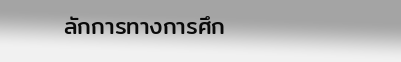ลักการทางการศึก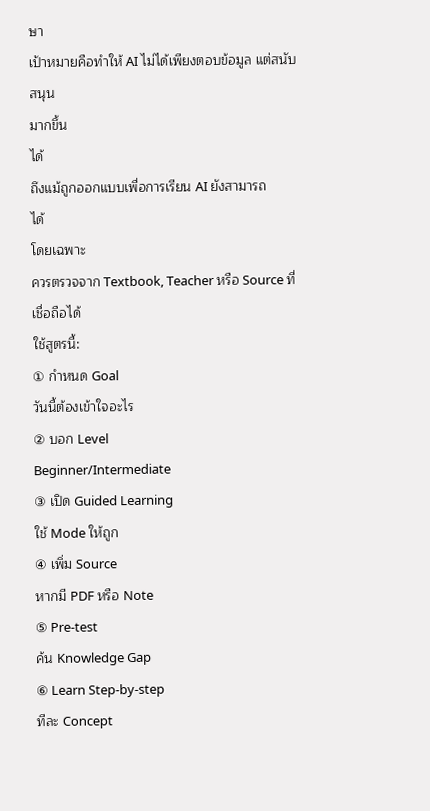ษา
เป้าหมายคือทำให้ AI ไม่ได้เพียงตอบข้อมูล แต่สนับสนุน
มากขึ้น
ได้
ถึงแม้ถูกออกแบบเพื่อการเรียน AI ยังสามารถ
ได้
โดยเฉพาะ
ควรตรวจจาก Textbook, Teacher หรือ Source ที่เชื่อถือได้
ใช้สูตรนี้:
① กำหนด Goal
วันนี้ต้องเข้าใจอะไร
② บอก Level
Beginner/Intermediate
③ เปิด Guided Learning
ใช้ Mode ให้ถูก
④ เพิ่ม Source
หากมี PDF หรือ Note
⑤ Pre-test
ค้น Knowledge Gap
⑥ Learn Step-by-step
ทีละ Concept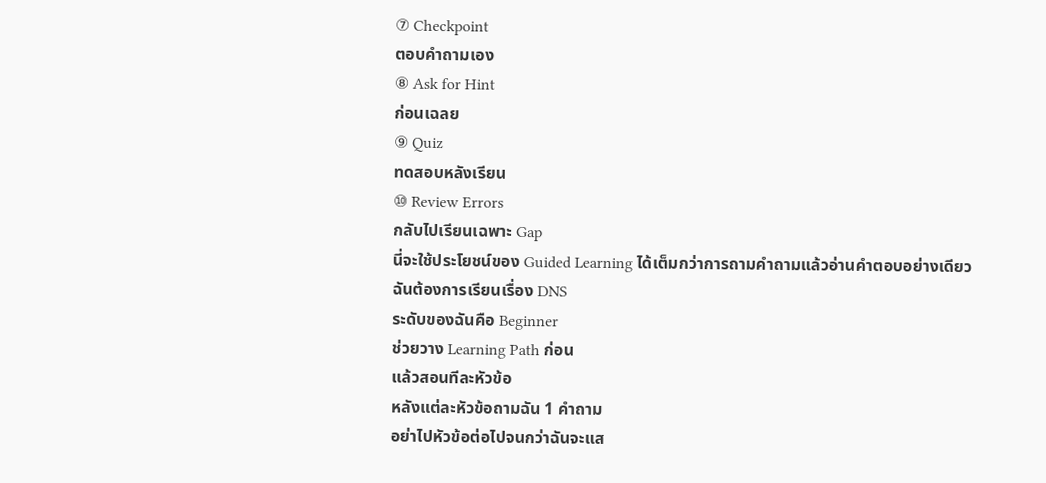⑦ Checkpoint
ตอบคำถามเอง
⑧ Ask for Hint
ก่อนเฉลย
⑨ Quiz
ทดสอบหลังเรียน
⑩ Review Errors
กลับไปเรียนเฉพาะ Gap
นี่จะใช้ประโยชน์ของ Guided Learning ได้เต็มกว่าการถามคำถามแล้วอ่านคำตอบอย่างเดียว
ฉันต้องการเรียนเรื่อง DNS
ระดับของฉันคือ Beginner
ช่วยวาง Learning Path ก่อน
แล้วสอนทีละหัวข้อ
หลังแต่ละหัวข้อถามฉัน 1 คำถาม
อย่าไปหัวข้อต่อไปจนกว่าฉันจะแส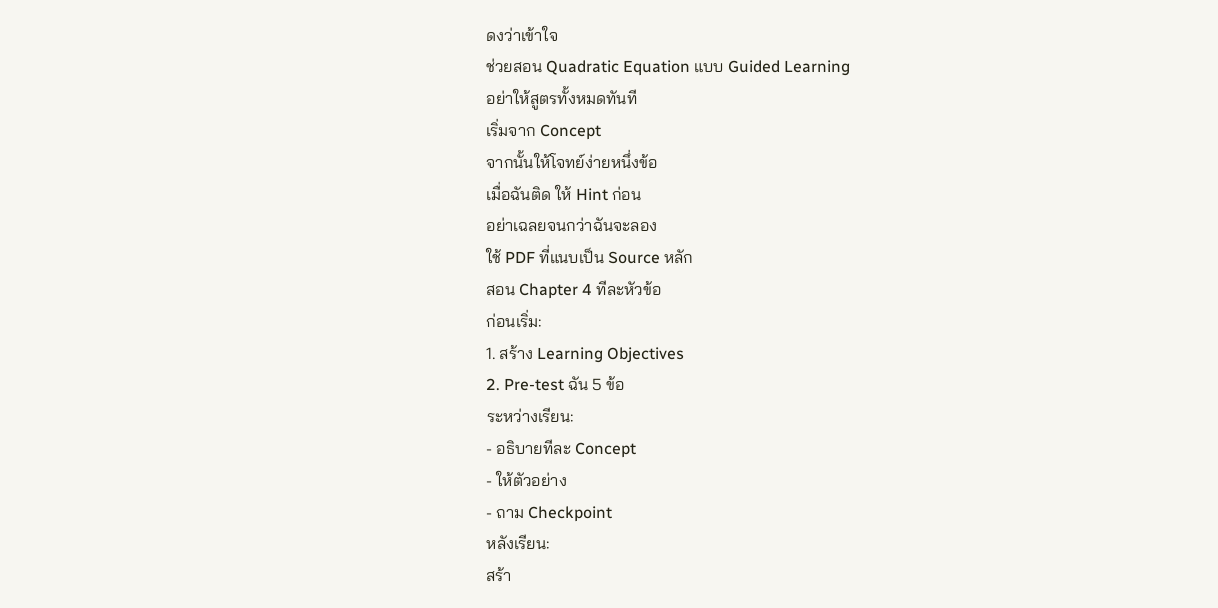ดงว่าเข้าใจ
ช่วยสอน Quadratic Equation แบบ Guided Learning
อย่าให้สูตรทั้งหมดทันที
เริ่มจาก Concept
จากนั้นให้โจทย์ง่ายหนึ่งข้อ
เมื่อฉันติด ให้ Hint ก่อน
อย่าเฉลยจนกว่าฉันจะลอง
ใช้ PDF ที่แนบเป็น Source หลัก
สอน Chapter 4 ทีละหัวข้อ
ก่อนเริ่ม:
1. สร้าง Learning Objectives
2. Pre-test ฉัน 5 ข้อ
ระหว่างเรียน:
- อธิบายทีละ Concept
- ให้ตัวอย่าง
- ถาม Checkpoint
หลังเรียน:
สร้า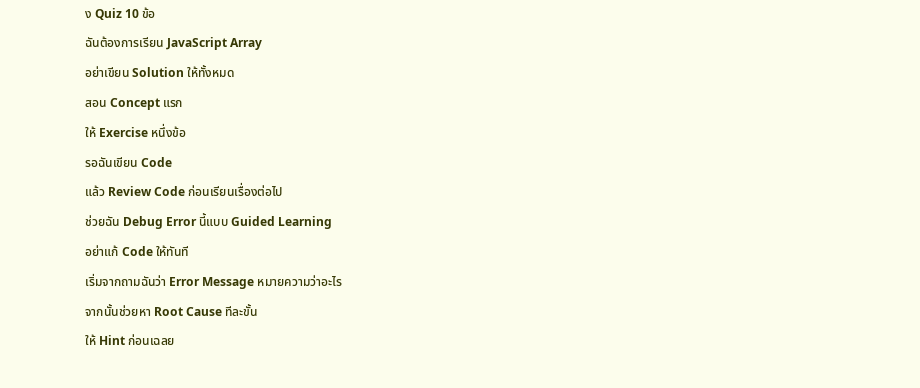ง Quiz 10 ข้อ
ฉันต้องการเรียน JavaScript Array
อย่าเขียน Solution ให้ทั้งหมด
สอน Concept แรก
ให้ Exercise หนึ่งข้อ
รอฉันเขียน Code
แล้ว Review Code ก่อนเรียนเรื่องต่อไป
ช่วยฉัน Debug Error นี้แบบ Guided Learning
อย่าแก้ Code ให้ทันที
เริ่มจากถามฉันว่า Error Message หมายความว่าอะไร
จากนั้นช่วยหา Root Cause ทีละขั้น
ให้ Hint ก่อนเฉลย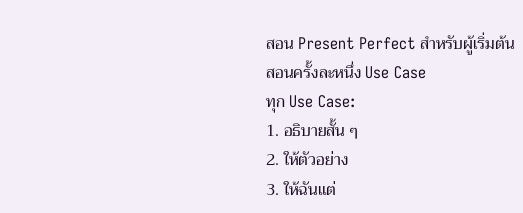สอน Present Perfect สำหรับผู้เริ่มต้น
สอนครั้งละหนึ่ง Use Case
ทุก Use Case:
1. อธิบายสั้น ๆ
2. ให้ตัวอย่าง
3. ให้ฉันแต่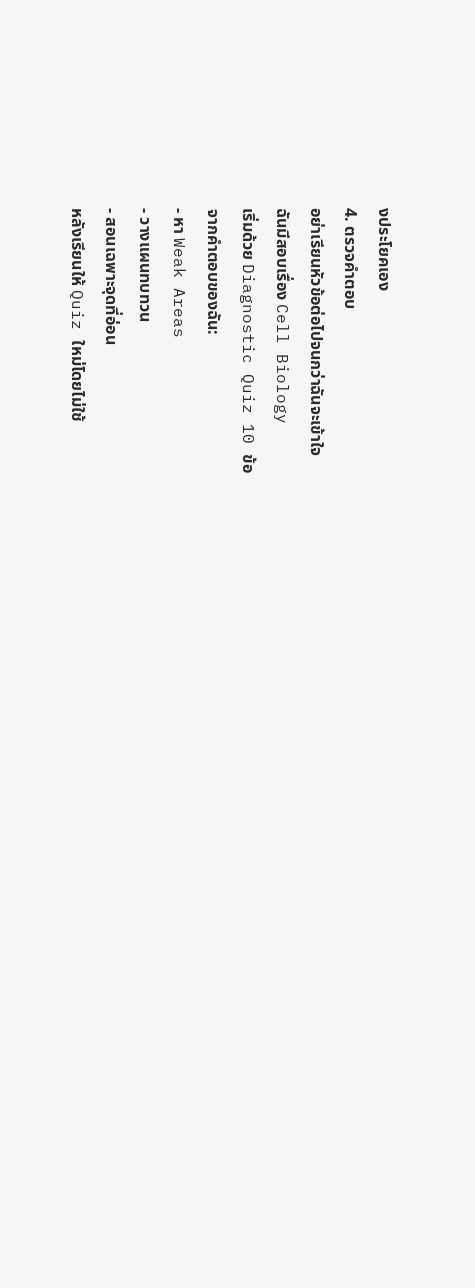งประโยคเอง
4. ตรวจคำตอบ
อย่าเรียนหัวข้อต่อไปจนกว่าฉันจะเข้าใจ
ฉันมีสอบเรื่อง Cell Biology
เริ่มด้วย Diagnostic Quiz 10 ข้อ
จากคำตอบของฉัน:
- หา Weak Areas
- วางแผนทบทวน
- สอนเฉพาะจุดที่อ่อน
หลังเรียนให้ Quiz ใหม่โดยไม่ใช้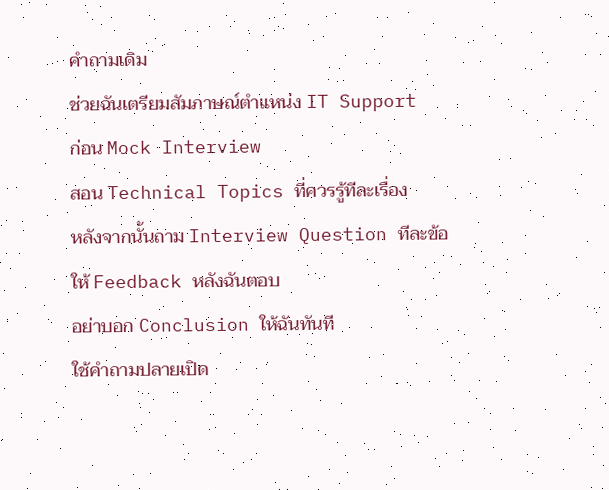คำถามเดิม
ช่วยฉันเตรียมสัมภาษณ์ตำแหน่ง IT Support
ก่อน Mock Interview
สอน Technical Topics ที่ควรรู้ทีละเรื่อง
หลังจากนั้นถาม Interview Question ทีละข้อ
ให้ Feedback หลังฉันตอบ
อย่าบอก Conclusion ให้ฉันทันที
ใช้คำถามปลายเปิด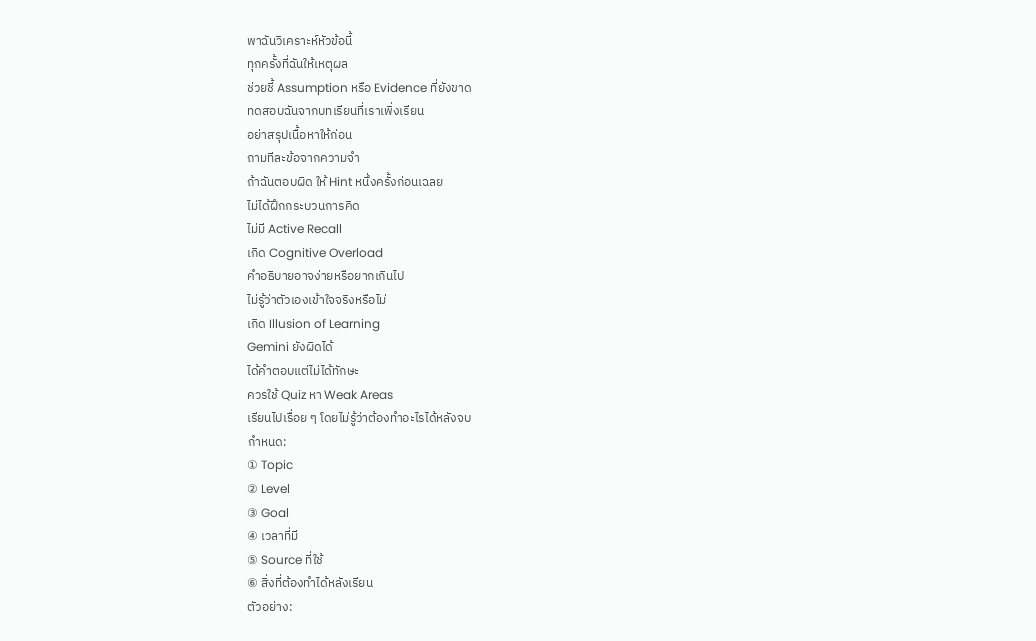พาฉันวิเคราะห์หัวข้อนี้
ทุกครั้งที่ฉันให้เหตุผล
ช่วยชี้ Assumption หรือ Evidence ที่ยังขาด
ทดสอบฉันจากบทเรียนที่เราเพิ่งเรียน
อย่าสรุปเนื้อหาให้ก่อน
ถามทีละข้อจากความจำ
ถ้าฉันตอบผิด ให้ Hint หนึ่งครั้งก่อนเฉลย
ไม่ได้ฝึกกระบวนการคิด
ไม่มี Active Recall
เกิด Cognitive Overload
คำอธิบายอาจง่ายหรือยากเกินไป
ไม่รู้ว่าตัวเองเข้าใจจริงหรือไม่
เกิด Illusion of Learning
Gemini ยังผิดได้
ได้คำตอบแต่ไม่ได้ทักษะ
ควรใช้ Quiz หา Weak Areas
เรียนไปเรื่อย ๆ โดยไม่รู้ว่าต้องทำอะไรได้หลังจบ
กำหนด:
① Topic
② Level
③ Goal
④ เวลาที่มี
⑤ Source ที่ใช้
⑥ สิ่งที่ต้องทำได้หลังเรียน
ตัวอย่าง: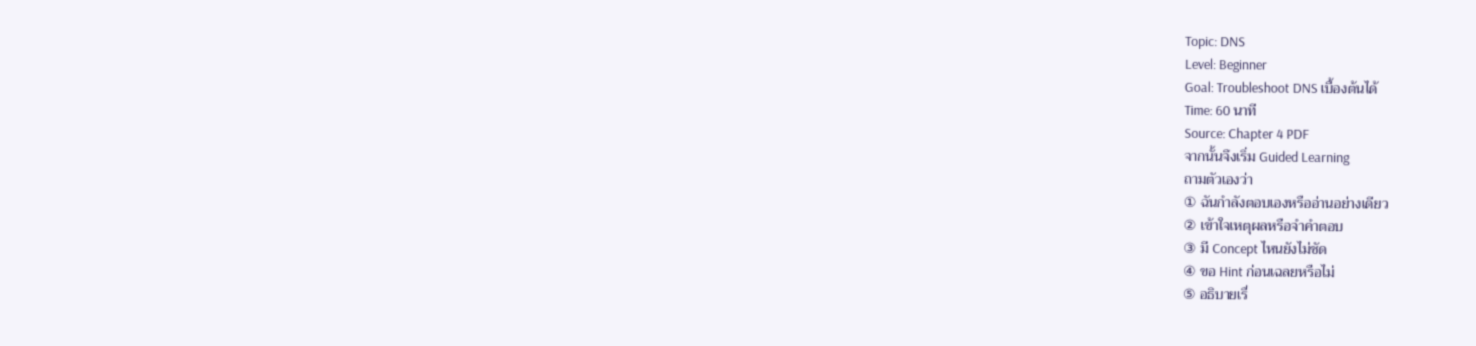Topic: DNS
Level: Beginner
Goal: Troubleshoot DNS เบื้องต้นได้
Time: 60 นาที
Source: Chapter 4 PDF
จากนั้นจึงเริ่ม Guided Learning
ถามตัวเองว่า
① ฉันกำลังตอบเองหรืออ่านอย่างเดียว
② เข้าใจเหตุผลหรือจำคำตอบ
③ มี Concept ไหนยังไม่ชัด
④ ขอ Hint ก่อนเฉลยหรือไม่
⑤ อธิบายเรื่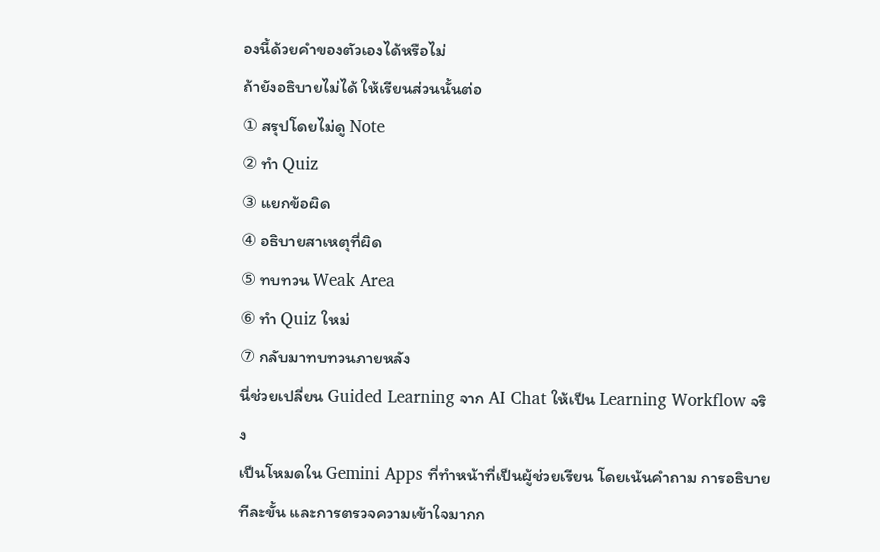องนี้ด้วยคำของตัวเองได้หรือไม่
ถ้ายังอธิบายไม่ได้ ให้เรียนส่วนนั้นต่อ
① สรุปโดยไม่ดู Note
② ทำ Quiz
③ แยกข้อผิด
④ อธิบายสาเหตุที่ผิด
⑤ ทบทวน Weak Area
⑥ ทำ Quiz ใหม่
⑦ กลับมาทบทวนภายหลัง
นี่ช่วยเปลี่ยน Guided Learning จาก AI Chat ให้เป็น Learning Workflow จริง
เป็นโหมดใน Gemini Apps ที่ทำหน้าที่เป็นผู้ช่วยเรียน โดยเน้นคำถาม การอธิบายทีละขั้น และการตรวจความเข้าใจมากก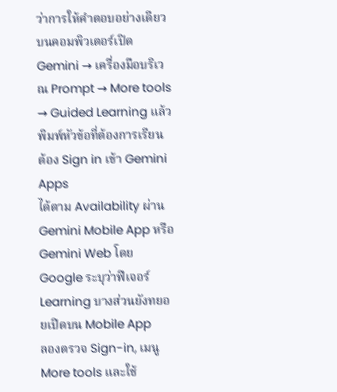ว่าการให้คำตอบอย่างเดียว
บนคอมพิวเตอร์เปิด Gemini → เครื่องมือบริเวณ Prompt → More tools → Guided Learning แล้วพิมพ์หัวข้อที่ต้องการเรียน
ต้อง Sign in เข้า Gemini Apps
ได้ตาม Availability ผ่าน Gemini Mobile App หรือ Gemini Web โดย Google ระบุว่าฟีเจอร์ Learning บางส่วนยังทยอยเปิดบน Mobile App
ลองตรวจ Sign-in, เมนู More tools และใช้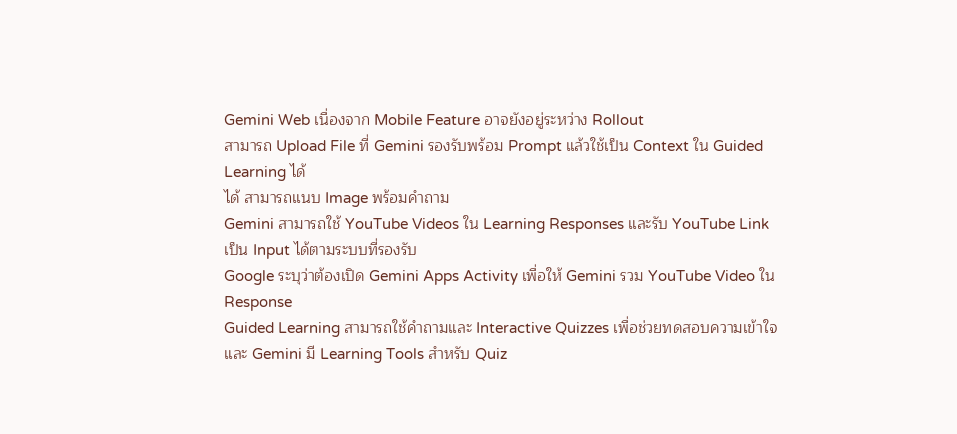Gemini Web เนื่องจาก Mobile Feature อาจยังอยู่ระหว่าง Rollout
สามารถ Upload File ที่ Gemini รองรับพร้อม Prompt แล้วใช้เป็น Context ใน Guided Learning ได้
ได้ สามารถแนบ Image พร้อมคำถาม
Gemini สามารถใช้ YouTube Videos ใน Learning Responses และรับ YouTube Link เป็น Input ได้ตามระบบที่รองรับ
Google ระบุว่าต้องเปิด Gemini Apps Activity เพื่อให้ Gemini รวม YouTube Video ใน Response
Guided Learning สามารถใช้คำถามและ Interactive Quizzes เพื่อช่วยทดสอบความเข้าใจ และ Gemini มี Learning Tools สำหรับ Quiz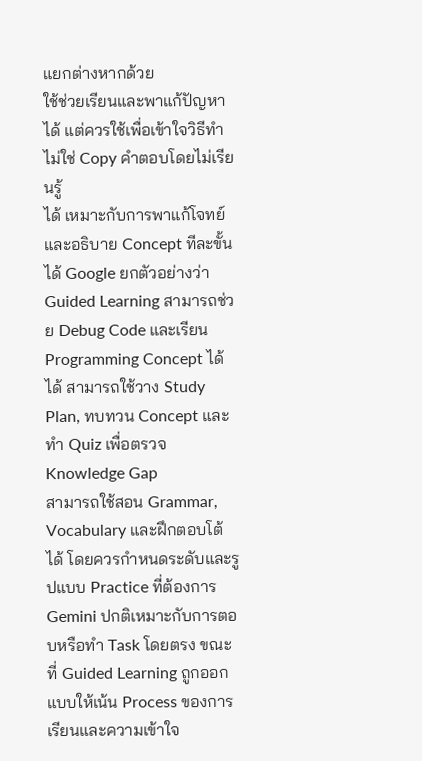แยกต่างหากด้วย
ใช้ช่วยเรียนและพาแก้ปัญหาได้ แต่ควรใช้เพื่อเข้าใจวิธีทำ ไม่ใช่ Copy คำตอบโดยไม่เรียนรู้
ได้ เหมาะกับการพาแก้โจทย์และอธิบาย Concept ทีละขั้น
ได้ Google ยกตัวอย่างว่า Guided Learning สามารถช่วย Debug Code และเรียน Programming Concept ได้
ได้ สามารถใช้วาง Study Plan, ทบทวน Concept และทำ Quiz เพื่อตรวจ Knowledge Gap
สามารถใช้สอน Grammar, Vocabulary และฝึกตอบโต้ได้ โดยควรกำหนดระดับและรูปแบบ Practice ที่ต้องการ
Gemini ปกติเหมาะกับการตอบหรือทำ Task โดยตรง ขณะที่ Guided Learning ถูกออกแบบให้เน้น Process ของการเรียนและความเข้าใจ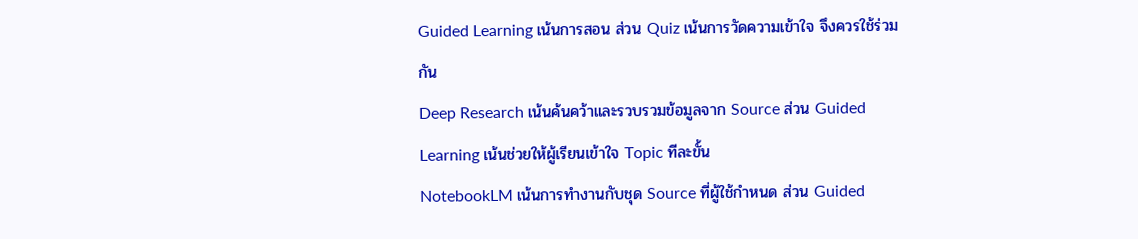Guided Learning เน้นการสอน ส่วน Quiz เน้นการวัดความเข้าใจ จึงควรใช้ร่วมกัน
Deep Research เน้นค้นคว้าและรวบรวมข้อมูลจาก Source ส่วน Guided Learning เน้นช่วยให้ผู้เรียนเข้าใจ Topic ทีละขั้น
NotebookLM เน้นการทำงานกับชุด Source ที่ผู้ใช้กำหนด ส่วน Guided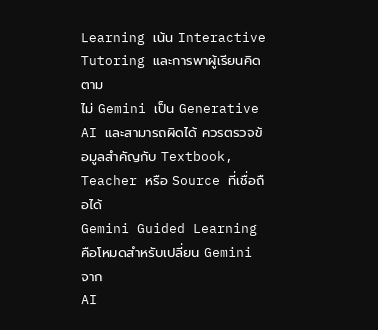Learning เน้น Interactive Tutoring และการพาผู้เรียนคิดตาม
ไม่ Gemini เป็น Generative AI และสามารถผิดได้ ควรตรวจข้อมูลสำคัญกับ Textbook, Teacher หรือ Source ที่เชื่อถือได้
Gemini Guided Learning คือโหมดสำหรับเปลี่ยน Gemini จาก
AI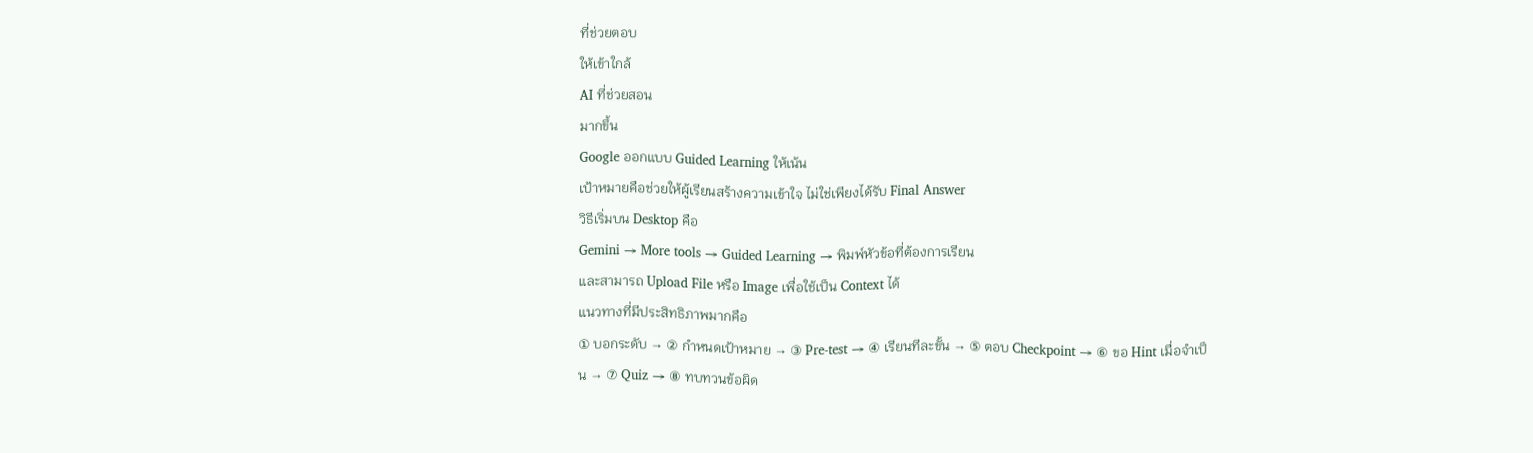ที่ช่วยตอบ
ให้เข้าใกล้
AI ที่ช่วยสอน
มากขึ้น
Google ออกแบบ Guided Learning ให้เน้น
เป้าหมายคือช่วยให้ผู้เรียนสร้างความเข้าใจ ไม่ใช่เพียงได้รับ Final Answer
วิธีเริ่มบน Desktop คือ
Gemini → More tools → Guided Learning → พิมพ์หัวข้อที่ต้องการเรียน
และสามารถ Upload File หรือ Image เพื่อใช้เป็น Context ได้
แนวทางที่มีประสิทธิภาพมากคือ
① บอกระดับ → ② กำหนดเป้าหมาย → ③ Pre-test → ④ เรียนทีละขั้น → ⑤ ตอบ Checkpoint → ⑥ ขอ Hint เมื่อจำเป็น → ⑦ Quiz → ⑧ ทบทวนข้อผิด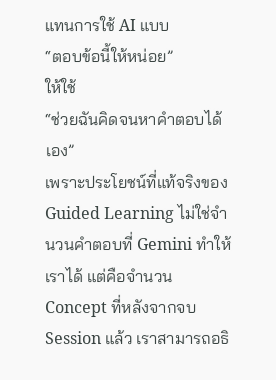แทนการใช้ AI แบบ
“ตอบข้อนี้ให้หน่อย”
ให้ใช้
“ช่วยฉันคิดจนหาคำตอบได้เอง”
เพราะประโยชน์ที่แท้จริงของ Guided Learning ไม่ใช่จำนวนคำตอบที่ Gemini ทำให้เราได้ แต่คือจำนวน Concept ที่หลังจากจบ Session แล้ว เราสามารถอธิ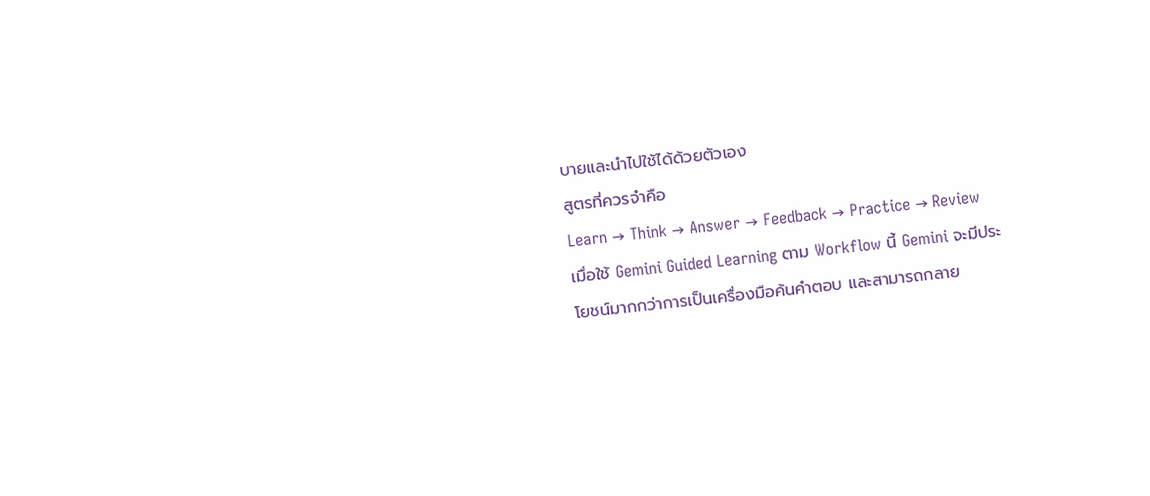บายและนำไปใช้ได้ด้วยตัวเอง
สูตรที่ควรจำคือ
Learn → Think → Answer → Feedback → Practice → Review
เมื่อใช้ Gemini Guided Learning ตาม Workflow นี้ Gemini จะมีประโยชน์มากกว่าการเป็นเครื่องมือค้นคำตอบ และสามารถกลาย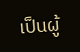เป็นผู้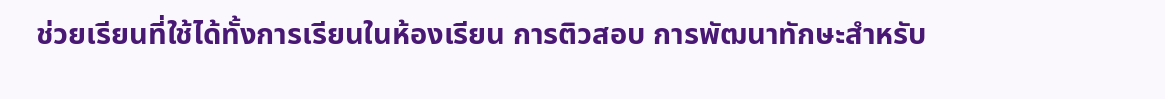ช่วยเรียนที่ใช้ได้ทั้งการเรียนในห้องเรียน การติวสอบ การพัฒนาทักษะสำหรับ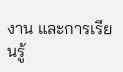งาน และการเรียนรู้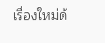เรื่องใหม่ด้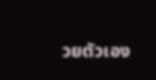วยตัวเอง